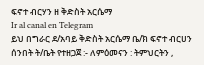ፍኖተ ብርሃን ዘ ቅድስት አርሴማ
Ir al canal en Telegram
ይህ በግራር ደ/አባይ ቅድስት አርሴማ ቤ/ክ ፍኖተ ብርሀን ሰንበት ት/ቤት የተዘጋጀ :- ለምዕመናን : ትምህርትን ,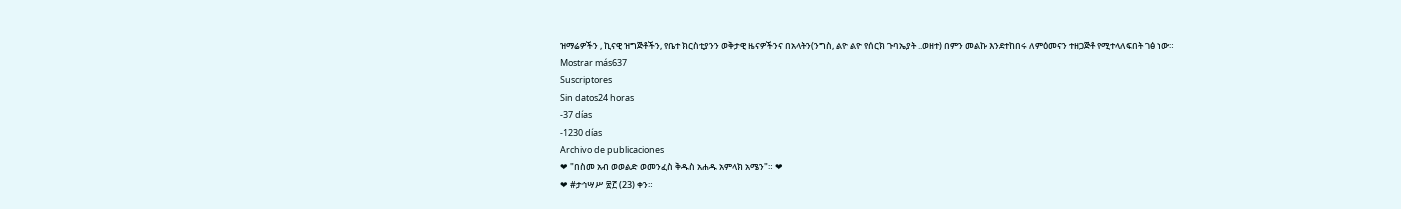ዝማሬዎችን , ኪናዊ ዝግጅቶችን, የቤተ ክርስቲያንን ወቅታዊ ዜናዎችንና በአላትን(ንግስ, ልዮ ልዮ የሰርክ ጉባኤያት ..ወዘተ) በምን መልኩ እንደተከበሩ ለምዕመናን ተዘጋጅቶ የሚተላለፍበት ገፅ ነው።
Mostrar más637
Suscriptores
Sin datos24 horas
-37 días
-1230 días
Archivo de publicaciones
❤ "በስመ አብ ወወልድ ወመንፈስ ቅዱስ አሐዱ አምላክ አሜን"። ❤
❤ #ታኅሣሥ ፳፫ (23) ቀን።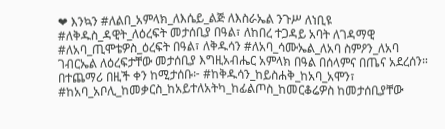❤ እንኳን #ለልበ_አምላክ_ለእሴይ_ልጅ ለእስራኤል ንጉሥ ለነቢዩ #ለቅዱስ_ዳዊት_ለዕረፍት መታሰቢያ በዓል፣ ለከበረ ተጋዳይ አባት ለገዳማዊ #ለአባ_ጢሞቴዎስ_ዕረፍት በዓል፣ ለቅዱሳን #ለአባ_ሳሙኤል_ለአባ ስምዖን_ለአባ ገብርኤል ለዕረፍታቸው መታሰቢያ እግዚአብሔር አምላክ በዓል በሰላምና በጤና አደረሰን። በተጨማሪ በዚች ቀን ከሚታሰቡ፦ #ከቅዱሳን_ከይስሐቅ_ከአባ_አሞን፣ #ከአባ_አቦሊ_ከመቃርስ_ከአይተለአትካ_ከፊልጦስ_ከመርቆሬዎስ ከመታሰቢያቸው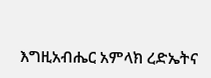እግዚአብሔር አምላክ ረድኤትና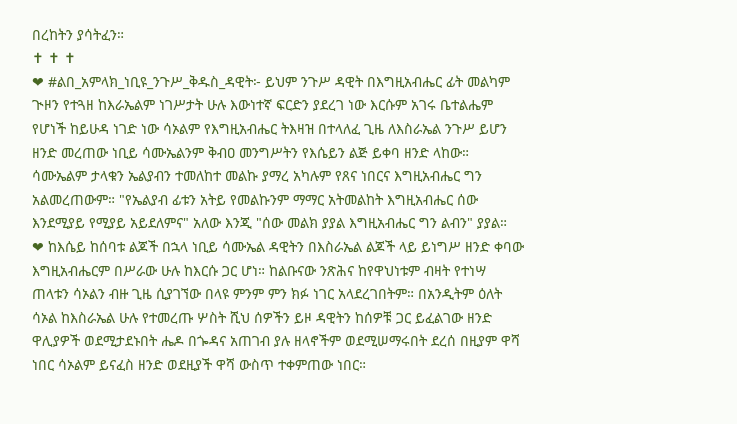በረከትን ያሳትፈን።
✝ ✝ ✝
❤ #ልበ_አምላክ_ነቢዩ_ንጉሥ_ቅዱስ_ዳዊት፦ ይህም ንጉሥ ዳዊት በእግዚአብሔር ፊት መልካም ጒዞን የተጓዘ ከእራኤልም ነገሥታት ሁሉ እውነተኛ ፍርድን ያደረገ ነው እርሱም አገሩ ቤተልሔም የሆነች ከይሁዳ ነገድ ነው ሳኦልም የእግዚአብሔር ትእዛዝ በተላለፈ ጊዜ ለእስራኤል ንጉሥ ይሆን ዘንድ መረጠው ነቢይ ሳሙኤልንም ቅብዐ መንግሥትን የእሴይን ልጅ ይቀባ ዘንድ ላከው። ሳሙኤልም ታላቁን ኤልያብን ተመለከተ መልኩ ያማረ አካሉም የጸና ነበርና እግዚአብሔር ግን አልመረጠውም። "የኤልያብ ፊቱን አትይ የመልኩንም ማማር አትመልከት እግዚአብሔር ሰው እንደሚያይ የሚያይ አይደለምና" አለው እንጂ "ሰው መልክ ያያል እግዚአብሔር ግን ልብን" ያያል።
❤ ከእሴይ ከሰባቱ ልጆች በኋላ ነቢይ ሳሙኤል ዳዊትን በእስራኤል ልጆች ላይ ይነግሥ ዘንድ ቀባው እግዚአብሔርም በሥራው ሁሉ ከእርሱ ጋር ሆነ። ከልቡናው ንጽሕና ከየዋህነቱም ብዛት የተነሣ ጠላቱን ሳኦልን ብዙ ጊዜ ሲያገኘው በላዩ ምንም ምን ክፉ ነገር አላደረገበትም። በአንዲትም ዕለት ሳኦል ከእስራኤል ሁሉ የተመረጡ ሦስት ሺህ ሰዎችን ይዞ ዳዊትን ከሰዎቹ ጋር ይፈልገው ዘንድ ዋሊያዎች ወደሚታደኑበት ሔዶ በጐዳና አጠገብ ያሉ ዘላኖችም ወደሚሠማሩበት ደረሰ በዚያም ዋሻ ነበር ሳኦልም ይናፈስ ዘንድ ወደዚያች ዋሻ ውስጥ ተቀምጠው ነበር።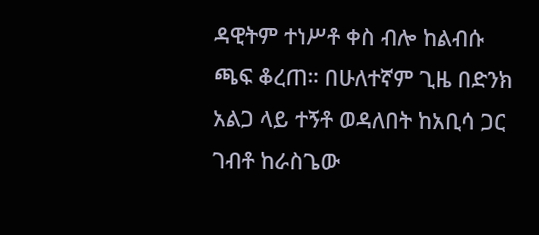ዳዊትም ተነሥቶ ቀስ ብሎ ከልብሱ ጫፍ ቆረጠ። በሁለተኛም ጊዜ በድንክ አልጋ ላይ ተኝቶ ወዳለበት ከአቢሳ ጋር ገብቶ ከራስጌው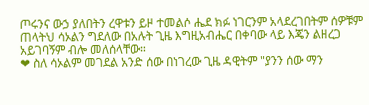ጦሩንና ውኃ ያለበትን ረዋቱን ይዞ ተመልሶ ሔደ ክፉ ነገርንም አላደረገበትም ሰዎቹም ጠላትህ ሳኦልን ግደለው በአሉት ጊዜ እግዚአብሔር በቀባው ላይ እጄን ልዘረጋ አይገባኝም ብሎ መለሰላቸው።
❤ ስለ ሳኦልም መገደል አንድ ሰው በነገረው ጊዜ ዳዊትም "ያንን ሰው ማን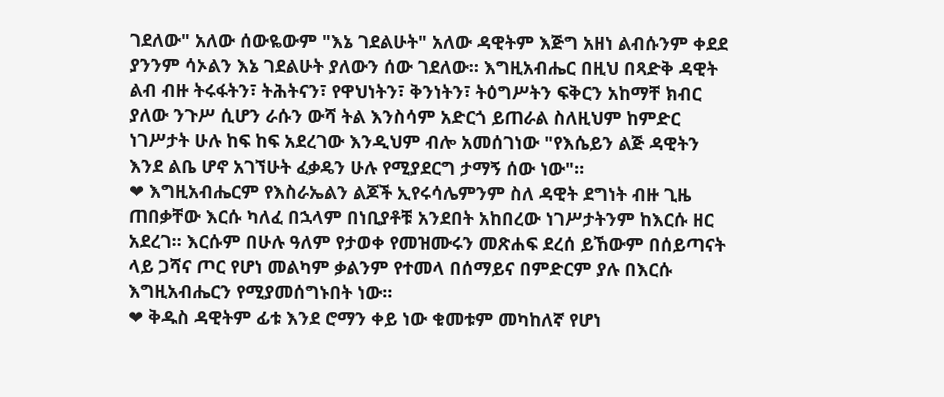ገደለው" አለው ሰውዬውም "እኔ ገደልሁት" አለው ዳዊትም እጅግ አዘነ ልብሱንም ቀደደ ያንንም ሳኦልን እኔ ገደልሁት ያለውን ሰው ገደለው። እግዚአብሔር በዚህ በጻድቅ ዳዊት ልብ ብዙ ትሩፋትን፣ ትሕትናን፣ የዋህነትን፣ ቅንነትን፣ ትዕግሥትን ፍቅርን አከማቸ ክብር ያለው ንጉሥ ሲሆን ራሱን ውሻ ትል እንስሳም አድርጎ ይጠራል ስለዚህም ከምድር ነገሥታት ሁሉ ከፍ ከፍ አደረገው እንዲህም ብሎ አመሰገነው "የእሴይን ልጅ ዳዊትን እንደ ልቤ ሆኖ አገኘሁት ፈቃዴን ሁሉ የሚያደርግ ታማኝ ሰው ነው"።
❤ እግዚአብሔርም የእስራኤልን ልጆች ኢየሩሳሌምንም ስለ ዳዊት ደግነት ብዙ ጊዜ ጠበቃቸው እርሱ ካለፈ በኋላም በነቢያቶቹ አንደበት አከበረው ነገሥታትንም ከእርሱ ዘር አደረገ። እርሱም በሁሉ ዓለም የታወቀ የመዝሙሩን መጽሐፍ ደረሰ ይኸውም በሰይጣናት ላይ ጋሻና ጦር የሆነ መልካም ቃልንም የተመላ በሰማይና በምድርም ያሉ በእርሱ እግዚአብሔርን የሚያመሰግኑበት ነው።
❤ ቅዱስ ዳዊትም ፊቱ እንደ ሮማን ቀይ ነው ቁመቱም መካከለኛ የሆነ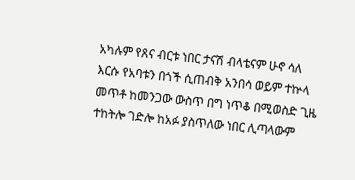አካሉም የጸና ብርቱ ነበር ታናሽ ብላቴናም ሁኖ ሳለ እርሱ የአባቱን በጎች ሲጠብቅ አንበሳ ወይም ተኵላ መጥቶ ከመንጋው ውስጥ በግ ነጥቆ በሚወስድ ጊዜ ተከትሎ ገድሎ ከአፉ ያስጥለው ነበር ሊጣላውም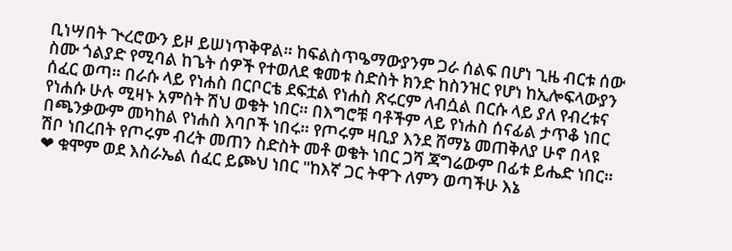ቢነሣበት ጒረሮውን ይዞ ይሠነጥቅዋል። ከፍልስጥዔማውያንም ጋራ ሰልፍ በሆነ ጊዜ ብርቱ ሰው ስሙ ጎልያድ የሚባል ከጌት ሰዎች የተወለደ ቁመቱ ስድስት ክንድ ከስንዝር የሆነ ከኢሎፍላውያን ሰፈር ወጣ። በራሱ ላይ የነሐስ በርቦርቴ ደፍቷል የነሐስ ጽሩርም ለብሷል በርሱ ላይ ያለ የብረቱና የነሐሱ ሁሉ ሚዛኑ አምስት ሽህ ወቄት ነበር። በእግሮቹ ባቶችም ላይ የነሐስ ሰናፊል ታጥቆ ነበር በጫንቃውም መካከል የነሐስ እባቦች ነበሩ። የጦሩም ዛቢያ እንደ ሸማኔ መጠቅለያ ሁኖ በላዩ ሽቦ ነበረበት የጦሩም ብረት መጠን ስድስት መቶ ወቄት ነበር ጋሻ ጃግሬውም በፊቱ ይሔድ ነበር።
❤ ቁሞም ወደ እስራኤል ሰፈር ይጮህ ነበር "ከእኛ ጋር ትዋጉ ለምን ወጣችሁ እኔ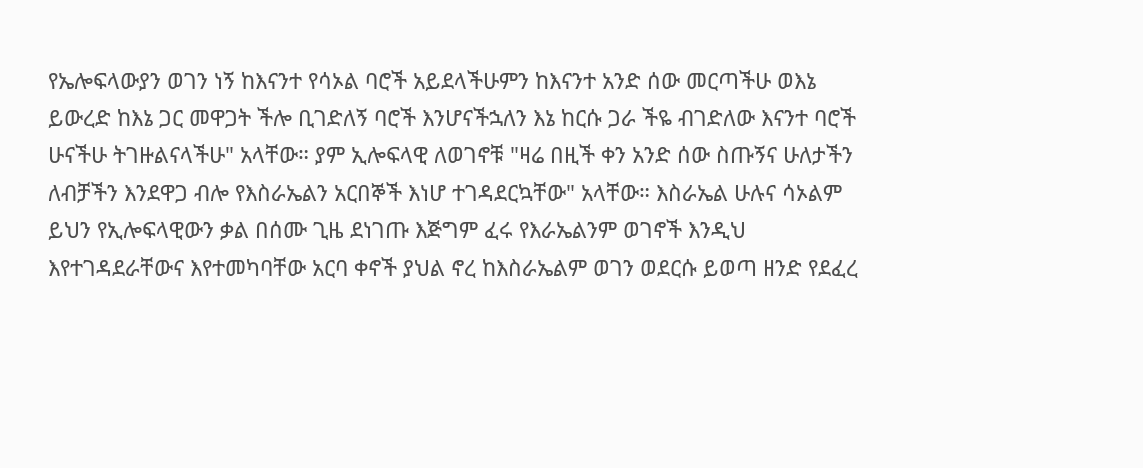የኤሎፍላውያን ወገን ነኝ ከእናንተ የሳኦል ባሮች አይደላችሁምን ከእናንተ አንድ ሰው መርጣችሁ ወእኔ ይውረድ ከእኔ ጋር መዋጋት ችሎ ቢገድለኝ ባሮች እንሆናችኋለን እኔ ከርሱ ጋራ ችዬ ብገድለው እናንተ ባሮች ሁናችሁ ትገዙልናላችሁ" አላቸው። ያም ኢሎፍላዊ ለወገኖቹ "ዛሬ በዚች ቀን አንድ ሰው ስጡኝና ሁለታችን ለብቻችን እንደዋጋ ብሎ የእስራኤልን አርበኞች እነሆ ተገዳደርኳቸው" አላቸው። እስራኤል ሁሉና ሳኦልም ይህን የኢሎፍላዊውን ቃል በሰሙ ጊዜ ደነገጡ እጅግም ፈሩ የእራኤልንም ወገኖች እንዲህ እየተገዳደራቸውና እየተመካባቸው አርባ ቀኖች ያህል ኖረ ከእስራኤልም ወገን ወደርሱ ይወጣ ዘንድ የደፈረ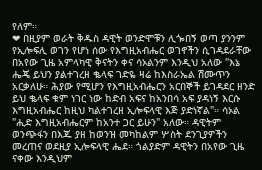የለም።
❤ በዚያም ወራት ቅዱስ ዳዊት ወንድሞቹን ሊጐበኝ ወጣ ያንንም የኢሎፍሊ ወገን የሆነ ሰው የእግዚአብሔር ወገኖችን ሲገዳደራቸው በአየው ጊዜ አምላካዊ ቅናትን ቀና ሳኦልንም እንዲህ አለው "እኔ ሔጄ ይህን ያልተገረዘ ቈላፍ ገድዬ ዛሬ ከእስራኤል ሽሙጥን አርቃለሁ። ሕያው የሚሆን የእግዚአብሔርን አርበኞች ይገዳደር ዘንድ ይህ ቈላፍ ቁም ነገር ነው ከድብ አፍና ከአንበሳ አፍ ያዳነኝ እርሱ እግዚአብሔር ከዚህ ካልተገረዘ ኢሎፍላዊ እጅ ያድነኛል"። ሳኦል "ሒድ እግዚአብሔርም ከአንተ ጋር ይሁን" አለው። ዳዊትም ወንጭፋን በእጁ ያዘ ከወንዝ መካከልም ሦስት ደንጊያዎችን መረጠና ወደዚያ ኢሎፍላዊ ሔደ። ጎልያድም ዳዊትን በአየው ጊዜ ናቀው እንዲህም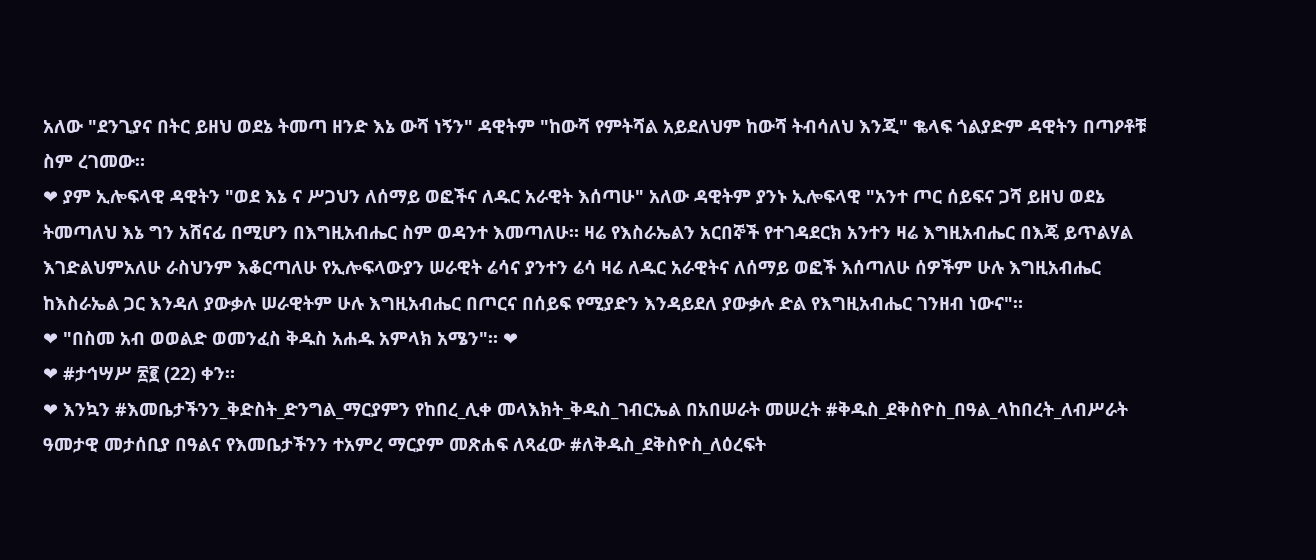አለው "ደንጊያና በትር ይዘህ ወደኔ ትመጣ ዘንድ እኔ ውሻ ነኝን" ዳዊትም "ከውሻ የምትሻል አይደለህም ከውሻ ትብሳለህ እንጂ" ቈላፍ ጎልያድም ዳዊትን በጣዖቶቹ ስም ረገመው።
❤ ያም ኢሎፍላዊ ዳዊትን "ወደ እኔ ና ሥጋህን ለሰማይ ወፎችና ለዱር አራዊት እሰጣሁ" አለው ዳዊትም ያንኑ ኢሎፍላዊ "አንተ ጦር ሰይፍና ጋሻ ይዘህ ወደኔ ትመጣለህ እኔ ግን አሸናፊ በሚሆን በእግዚአብሔር ስም ወዳንተ እመጣለሁ። ዛሬ የእስራኤልን አርበኞች የተገዳደርክ አንተን ዛሬ እግዚአብሔር በእጄ ይጥልሃል እገድልህምአለሁ ራስህንም እቆርጣለሁ የኢሎፍላውያን ሠራዊት ሬሳና ያንተን ሬሳ ዛሬ ለዱር አራዊትና ለሰማይ ወፎች እሰጣለሁ ሰዎችም ሁሉ እግዚአብሔር ከእስራኤል ጋር እንዳለ ያውቃሉ ሠራዊትም ሁሉ እግዚአብሔር በጦርና በሰይፍ የሚያድን እንዳይደለ ያውቃሉ ድል የእግዚአብሔር ገንዘብ ነውና"።
❤ "በስመ አብ ወወልድ ወመንፈስ ቅዱስ አሐዱ አምላክ አሜን"። ❤
❤ #ታኅሣሥ ፳፪ (22) ቀን።
❤ እንኳን #እመቤታችንን_ቅድስት_ድንግል_ማርያምን የከበረ_ሊቀ መላእክት_ቅዱስ_ገብርኤል በአበሠራት መሠረት #ቅዱስ_ደቅስዮስ_በዓል_ላከበረት_ለብሥራት ዓመታዊ መታሰቢያ በዓልና የእመቤታችንን ተአምረ ማርያም መጽሐፍ ለጻፈው #ለቅዱስ_ደቅስዮስ_ለዕረፍት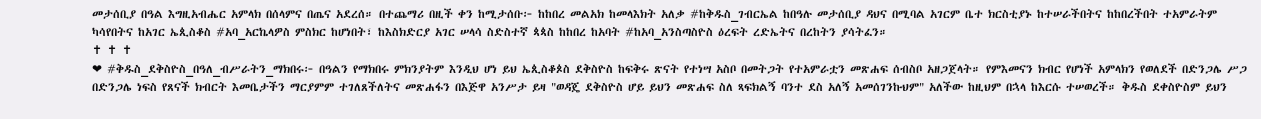መታሰቢያ በዓል እግዚአብሔር አምላክ በሰላምና በጤና አደረሰ። በተጨማሪ በዚች ቀን ከሚታሰቡ፦ ከከበረ መልአክ ከመላእክት አለቃ #ከቅዱስ_ገብርኤል ከበዓሉ መታሰቢያ ዳህና በሚባል አገርም ቤተ ክርስቲያኑ ከተሠራችበትና ከከበረችበት ተአምራትም ካሳየበትና ከአገር ኤጲስቆስ #አባ_አርኬላዎስ ምስክር ከሆነበት፣ ከእስክድርያ አገር ሠላሳ ስድስተኛ ጳጳስ ከከበረ ከአባት #ከአባ_አንስጣስዮስ ዕረፍት ረድኤትና በረከትን ያሳትፈን።
✝ ✝ ✝
❤ #ቅዱስ_ደቅስዮስ_በዓለ_ብሥራትን_ማክበሩ፦ በዓልን የማክበሩ ምክንያትም እንዲህ ሆነ ይህ ኤጲስቆጶስ ደቅስዮስ ከፍቅሩ ጽናት የተነሣ አስቦ በመትጋት የተአምራቷን መጽሐፍ ሰብስቦ አዘጋጀላት። የምእመናን ክብር የሆነች አምላክን የወለደች በድንጋሌ ሥጋ በድንጋሌ ነፍስ የጸናች ክብርት እመቤታችን ማርያምም ተገለጸችለትና መጽሐፋን በእጅዋ አንሥታ ይዛ "ወዳጄ ደቅስዮስ ሆይ ይህን መጽሐፍ ስለ ጻፍክልኝ ባንተ ደስ አለኝ አመሰገንኩህም" አለችው ከዚህም በኋላ ከእርሱ ተሠወረች። ቅዱስ ደቀስዮስም ይህን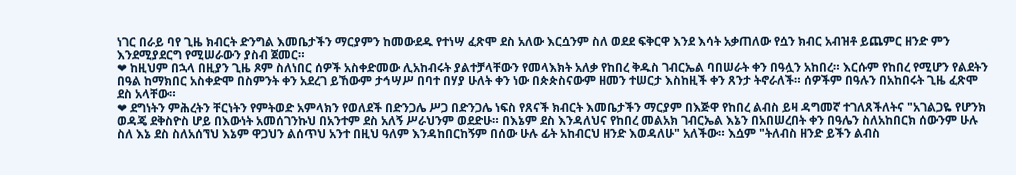ነገር በራይ ባየ ጊዜ ክብርት ድንግል እመቤታችን ማርያምን ከመውደዱ የተነሣ ፈጽሞ ደስ አለው እርሷንም ስለ ወደደ ፍቅርዋ እንደ እሳት አቃጠለው የሷን ክብር አብዝቶ ይጨምር ዘንድ ምን እንደሚያደርግ የሚሠራውን ያስብ ጀመር።
❤ ከዚህም በኋላ በዚያን ጊዜ ጾም ስለነበር ሰዎች አስቀድመው ሊአከብሩት ያልተቻላቸውን የመላእክት አለቃ የከበረ ቅዱስ ገብርኤል ባበሠራት ቀን በዓሏን አከበረ። እርሱም የከበረ የሚሆን የልደትን በዓል ከማክበር አስቀድሞ በስምንት ቀን አደረገ ይኸውም ታኅሣሥ በባተ በሃያ ሁለት ቀን ነው በጵጵስናውም ዘመን ተሠርታ እስከዚች ቀን ጸንታ ትኖራለች። ሰዎችም በዓሉን በአከበሩት ጊዜ ፈጽሞ ደስ አላቸው።
❤ ደግነትን ምሕረትን ቸርነትን የምትወድ አምላክን የወለደች በድንጋሌ ሥጋ በድንጋሌ ነፍስ የጸናች ክብርት እመቤታችን ማርያም በእጅዋ የከበረ ልብስ ይዛ ዳግመኛ ተገለጸችለትና "አገልጋዬ የሆንክ ወዳጄ ደቅስዮስ ሆይ በእውነት አመሰገንኩህ በአንተም ደስ አለኝ ሥራህንም ወደድሁ። በእኔም ደስ እንዳለህና የከበረ መልአክ ገብርኤል እኔን በአበሠረበት ቀን በዓሌን ስለአከበርክ ሰውንም ሁሉ ስለ እኔ ደስ ስለአሰኘህ እኔም ዋጋህን ልሰጥህ አንተ በዚህ ዓለም እንዳከበርከኝም በሰው ሁሉ ፊት አከብርህ ዘንድ እወዳለሁ" አለችው። እሷም "ትለብስ ዘንድ ይችን ልብስ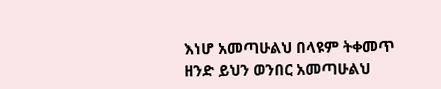እነሆ አመጣሁልህ በላዩም ትቀመጥ ዘንድ ይህን ወንበር አመጣሁልህ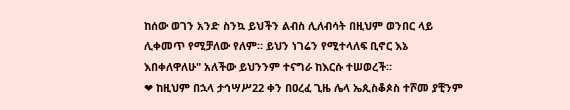ከሰው ወገን አንድ ስንኳ ይህችን ልብስ ሊለብሳት በዚህም ወንበር ላይ ሊቀመጥ የሚቻለው የለም። ይህን ነገሬን የሚተላለፍ ቢኖር እኔ እበቀለዋለሁ" አለችው ይህንንም ተናግራ ከእርሱ ተሠወረች።
❤ ከዚህም በኋላ ታኅሣሥ22 ቀን በዐረፈ ጊዜ ሌላ ኤጲስቆጶስ ተሾመ ያቺንም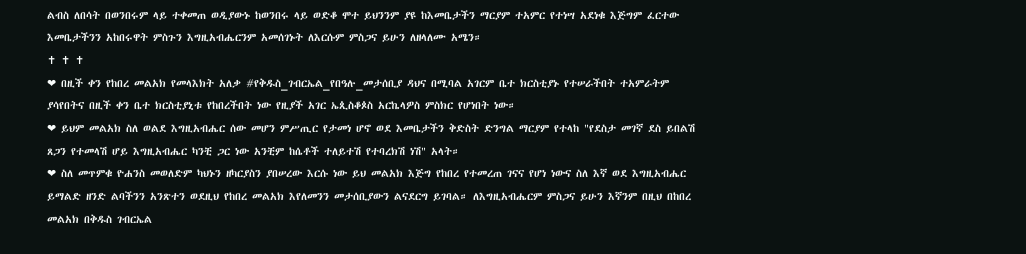ልብስ ለበሳት በወንበሩም ላይ ተቀመጠ ወዲያውኑ ከወንበሩ ላይ ወድቆ ሞተ ይህንንም ያዩ ከእመቤታችን ማርያም ተአምር የተነሣ አደነቁ እጅግም ፈርተው እመቤታችንን አከበሩዋት ምስጉን እግዚአብሔርንም አመሰገኑት ለእርሱም ምስጋና ይሁን ለዘላለሙ አሜን።
✝ ✝ ✝
❤ በዚች ቀን የከበረ መልአክ የመላእክት አለቃ #የቅዱስ_ገብርኤል_የበዓሉ_መታሰቢያ ዳህና በሚባል አገርም ቤተ ክርስቲያኑ የተሠራችበት ተአምራትም ያሳየበትና በዚች ቀን ቤተ ክርስቲያኒቱ የከበረችበት ነው የዚያች አገር ኤጲስቆጶስ አርኬላዎስ ምስክር የሆነበት ነው።
❤ ይህም መልአክ ስለ ወልደ እግዚአብሔር ሰው መሆን ምሥጢር የታመነ ሆኖ ወደ እመቤታችን ቅድስት ድንግል ማርያም የተላከ "የደስታ መገኛ ደስ ይበልሽ ጸጋን የተመላሽ ሆይ እግዚአብሔር ካንቺ ጋር ነው አንቺም ከሴቶች ተለይተሽ የተባረክሽ ነሽ" አላት።
❤ ስለ መጥምቁ ዮሐንስ መወለድም ካህኑን ዘካርያስን ያበሠረው እርሱ ነው ይህ መልአክ እጅግ የከበረ የተመረጠ ገናና የሆነ ነውና ስለ እኛ ወደ እግዚአብሔር ይማልድ ዘንድ ልባችንን አንጽተን ወደዚህ የከበረ መልአክ እየለመንን መታሰቢያውን ልናደርግ ይገባል። ለእግዚአብሔርም ምስጋና ይሁን እኛንም በዚህ በከበረ መልአክ በቅዱስ ገብርኤል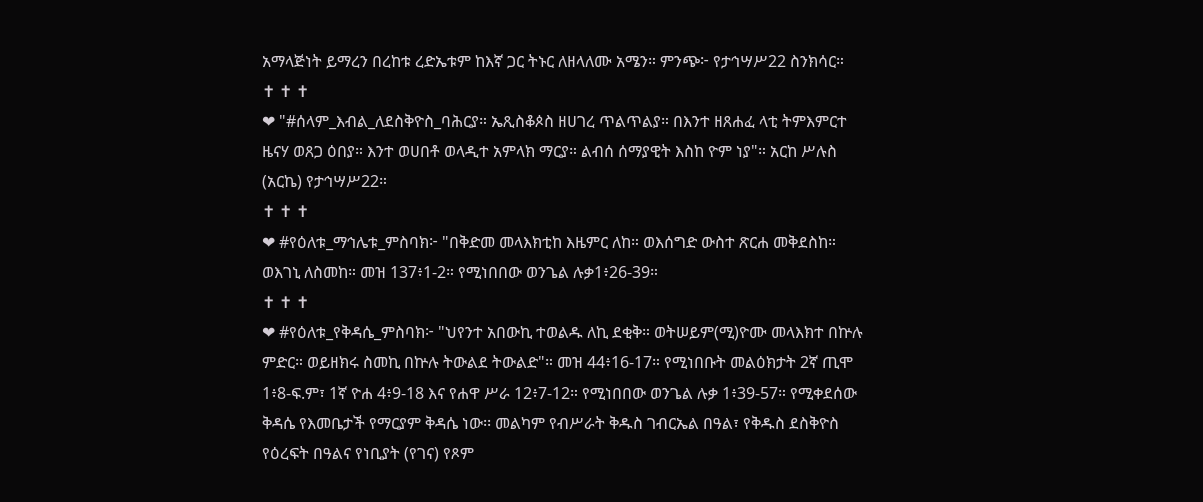አማላጅነት ይማረን በረከቱ ረድኤቱም ከእኛ ጋር ትኑር ለዘላለሙ አሜን። ምንጭ፦ የታኅሣሥ22 ስንክሳር።
✝ ✝ ✝
❤ "#ሰላም_እብል_ለደስቅዮስ_ባሕርያ። ኤጺስቆጶስ ዘሀገረ ጥልጥልያ። በእንተ ዘጸሐፈ ላቲ ትምእምርተ ዜናሃ ወጸጋ ዕበያ። እንተ ወሀበቶ ወላዲተ አምላክ ማርያ። ልብሰ ሰማያዊት እስከ ዮም ነያ"። አርከ ሥሉስ (አርኬ) የታኅሣሥ22።
✝ ✝ ✝
❤ #የዕለቱ_ማኅሌቱ_ምስባክ፦ "በቅድመ መላእክቲከ እዜምር ለከ። ወእሰግድ ውስተ ጽርሐ መቅደስከ። ወእገኒ ለስመከ። መዝ 137፥1-2። የሚነበበው ወንጌል ሉቃ1፥26-39።
✝ ✝ ✝
❤ #የዕለቱ_የቅዳሴ_ምስባክ፦ "ህየንተ አበውኪ ተወልዱ ለኪ ደቂቅ። ወትሠይም(ሚ)ዮሙ መላእክተ በኵሉ ምድር። ወይዘክሩ ስመኪ በኵሉ ትውልደ ትውልድ"። መዝ 44፥16-17። የሚነበቡት መልዕክታት 2ኛ ጢሞ 1፥8-ፍ.ም፣ 1ኛ ዮሐ 4፥9-18 እና የሐዋ ሥራ 12፥7-12። የሚነበበው ወንጌል ሉቃ 1፥39-57። የሚቀደሰው ቅዳሴ የእመቤታች የማርያም ቅዳሴ ነው፡፡ መልካም የብሥራት ቅዱስ ገብርኤል በዓል፣ የቅዱስ ደስቅዮስ የዕረፍት በዓልና የነቢያት (የገና) የጾም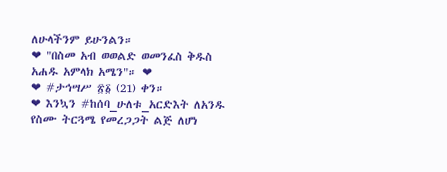ለሁላችንም ይሁንልን።
❤ "በስመ አብ ወወልድ ወመንፈስ ቅዱስ አሐዱ አምላክ አሜን"። ❤
❤ #ታኅሣሥ ፳፩ (21) ቀን።
❤ እንኳን #ከሰባ_ሁለቱ_አርድእት ለአንዱ የስሙ ትርጓሜ የመረጋጋት ልጅ ለሆነ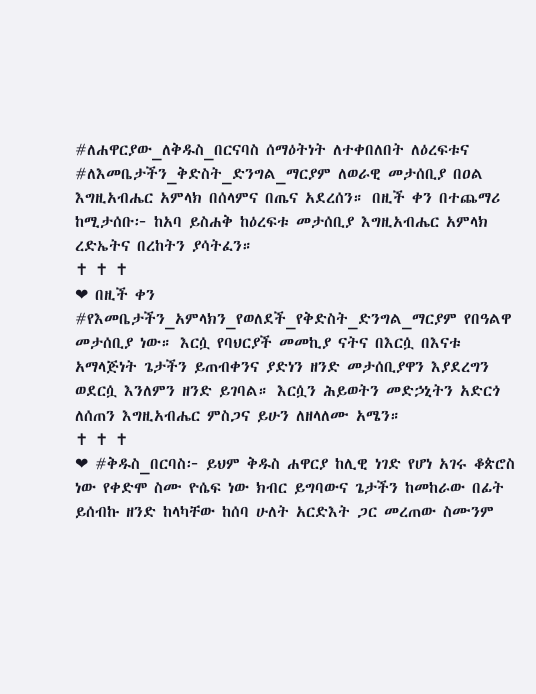#ለሐዋርያው_ለቅዱስ_በርናባስ ሰማዕትነት ለተቀበለበት ለዕረፍቱና #ለእመቤታችን_ቅድስት_ድንግል_ማርያም ለወራዊ መታሰቢያ በዐል እግዚአብሔር አምላክ በሰላምና በጤና አደረሰን። በዚች ቀን በተጨማሪ ከሚታሰቡ፦ ከአባ ይስሐቅ ከዕረፍቱ መታሰቢያ እግዚአብሔር አምላክ ረድኤትና በረከትን ያሳትፈን።
✝ ✝ ✝
❤ በዚች ቀን #የእመቤታችን_አምላክን_የወለደች_የቅድስት_ድንግል_ማርያም የበዓልዋ መታሰቢያ ነው። እርሷ የባህርያች መመኪያ ናትና በእርሷ በእናቱ አማላጅነት ጌታችን ይጠብቀንና ያድነን ዘንድ መታሰቢያዋን እያደረግን ወደርሷ እንለምን ዘንድ ይገባል። እርሷን ሕይወትን መድኃኒትን አድርጎ ለሰጠን እግዚአብሔር ምስጋና ይሁን ለዘላለሙ አሜን።
✝ ✝ ✝
❤ #ቅዱስ_በርባስ፦ ይህም ቅዱስ ሐዋርያ ከሊዊ ነገድ የሆነ አገሩ ቆጵሮስ ነው የቀድሞ ስሙ ዮሴፍ ነው ክብር ይግባውና ጌታችን ከመከራው በፊት ይሰብኩ ዘንድ ከላካቸው ከሰባ ሁለት አርድእት ጋር መረጠው ስሙንም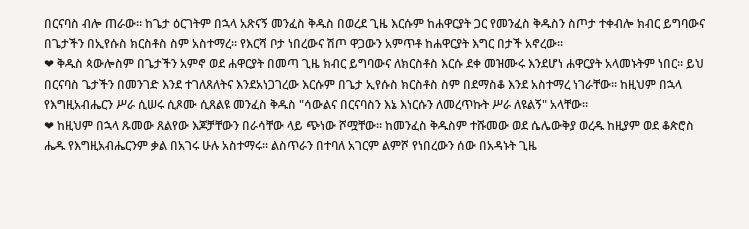በርናባስ ብሎ ጠራው። ከጌታ ዕርገትም በኋላ አጽናኝ መንፈስ ቅዱስ በወረደ ጊዜ እርሱም ከሐዋርያት ጋር የመንፈስ ቅዱስን ስጦታ ተቀብሎ ክብር ይግባውና በጌታችን በኢየሱስ ክርስቶስ ስም አስተማረ። የእርሻ ቦታ ነበረውና ሽጦ ዋጋውን አምጥቶ ከሐዋርያት እግር በታች አኖረው።
❤ ቅዱስ ጳውሎስም በጌታችን አምኖ ወደ ሐዋርያት በመጣ ጊዜ ክብር ይግባውና ለክርስቶስ እርሱ ደቀ መዝሙሩ እንደሆነ ሐዋርያት አላመኑትም ነበር። ይህ በርናባስ ጌታችን በመንገድ እንደ ተገለጸለትና እንደአነጋገረው እርሱም በጌታ ኢየሱስ ክርስቶስ ስም በደማስቆ እንደ አስተማረ ነገራቸው። ከዚህም በኋላ የእግዚአብሔርን ሥራ ሲሠሩ ሲጾሙ ሲጸልዩ መንፈስ ቅዱስ "ሳውልና በርናባስን እኔ እነርሱን ለመረጥኩት ሥራ ለዩልኝ" አላቸው።
❤ ከዚህም በኋላ ጹመው ጸልየው እጆቻቸውን በራሳቸው ላይ ጭነው ሾሟቸው። ከመንፈስ ቅዱስም ተሹመው ወደ ሴሌውቅያ ወረዱ ከዚያም ወደ ቆጵሮስ ሔዱ የእግዚአብሔርንም ቃል በአገሩ ሁሉ አስተማሩ። ልስጥራን በተባለ አገርም ልምሾ የነበረውን ሰው በአዳኑት ጊዜ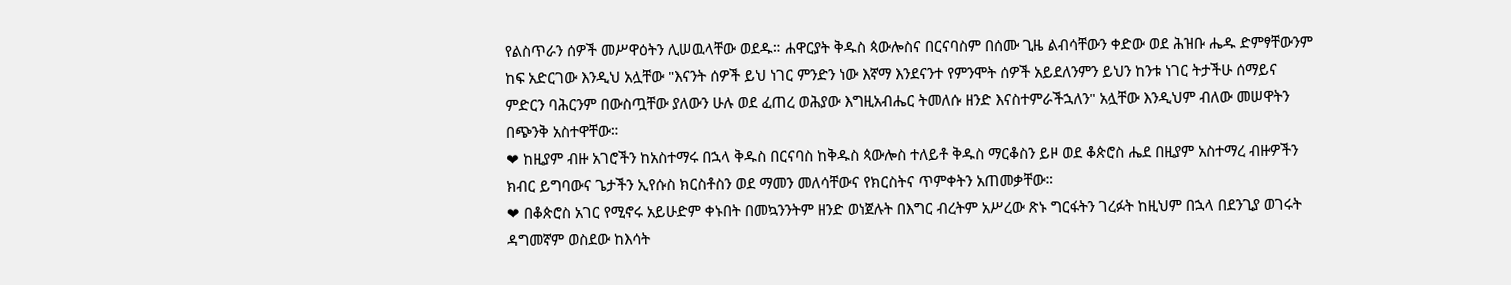የልስጥራን ሰዎች መሥዋዕትን ሊሠዉላቸው ወደዱ። ሐዋርያት ቅዱስ ጳውሎስና በርናባስም በሰሙ ጊዜ ልብሳቸውን ቀድው ወደ ሕዝቡ ሔዱ ድምፃቸውንም ከፍ አድርገው እንዲህ አሏቸው "እናንት ሰዎች ይህ ነገር ምንድን ነው እኛማ እንደናንተ የምንሞት ሰዎች አይደለንምን ይህን ከንቱ ነገር ትታችሁ ሰማይና ምድርን ባሕርንም በውስጧቸው ያለውን ሁሉ ወደ ፈጠረ ወሕያው እግዚአብሔር ትመለሱ ዘንድ እናስተምራችኋለን" አሏቸው እንዲህም ብለው መሠዋትን በጭንቅ አስተዋቸው።
❤ ከዚያም ብዙ አገሮችን ከአስተማሩ በኋላ ቅዱስ በርናባስ ከቅዱስ ጳውሎስ ተለይቶ ቅዱስ ማርቆስን ይዞ ወደ ቆጵሮስ ሔደ በዚያም አስተማረ ብዙዎችን ክብር ይግባውና ጌታችን ኢየሱስ ክርስቶስን ወደ ማመን መለሳቸውና የክርስትና ጥምቀትን አጠመቃቸው።
❤ በቆጵሮስ አገር የሚኖሩ አይሁድም ቀኑበት በመኳንንትም ዘንድ ወነጀሉት በእግር ብረትም አሥረው ጽኑ ግርፋትን ገረፉት ከዚህም በኋላ በደንጊያ ወገሩት ዳግመኛም ወስደው ከእሳት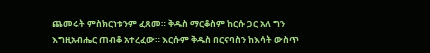ጨመሩት ምስክርነቱንም ፈጸመ። ቅዱስ ማርቆስም ከርሱ ጋር አለ ግን እግዚአብሔር ጠብቆ አተረፈው። እርሱም ቅዱስ በርናባስን ከእሳት ውስጥ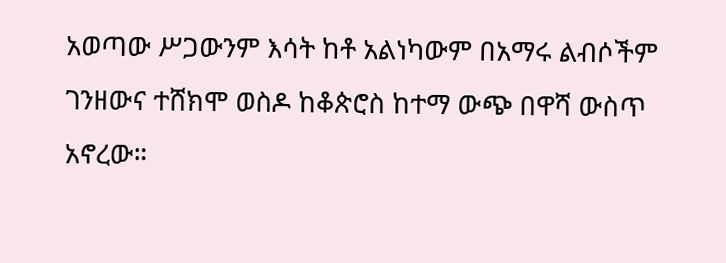አወጣው ሥጋውንም እሳት ከቶ አልነካውም በአማሩ ልብሶችም ገንዘውና ተሸክሞ ወስዶ ከቆጵሮስ ከተማ ውጭ በዋሻ ውስጥ አኖረው።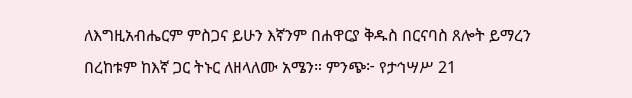ለእግዚአብሔርም ምስጋና ይሁን እኛንም በሐዋርያ ቅዱስ በርናባስ ጸሎት ይማረን በረከቱም ከእኛ ጋር ትኑር ለዘላለሙ አሜን። ምንጭ፦ የታኅሣሥ 21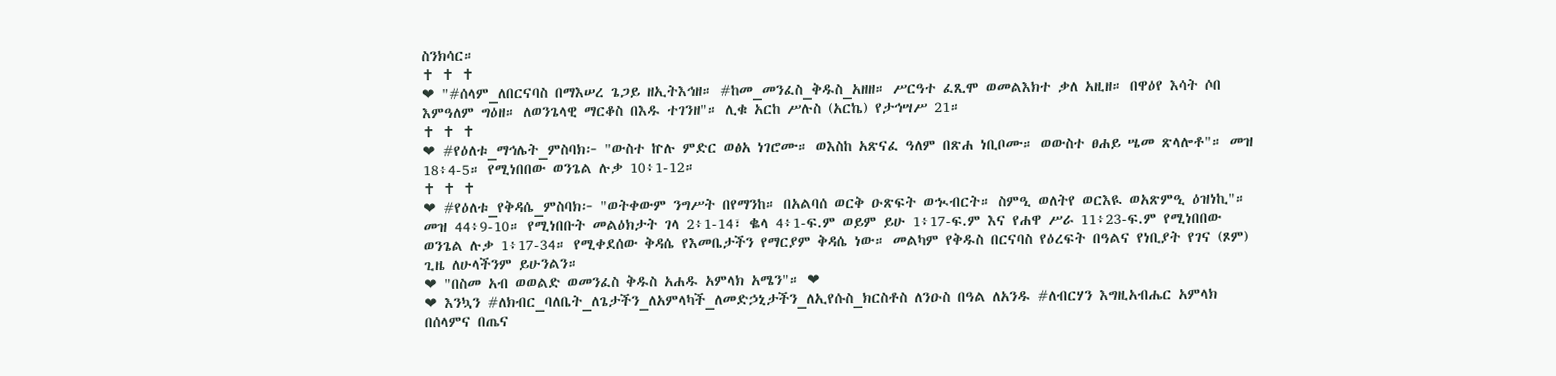ስንክሳር።
✝ ✝ ✝
❤ "#ሰላም_ለበርናባስ በማእሠረ ጌጋይ ዘኢትእኅዘ። #ከመ_መንፈስ_ቅዱስ_አዘዘ። ሥርዓተ ፈጺሞ ወመልእክተ ቃለ አዚዘ። በዋዕየ እሳት ሶበ እምዓለም ግዕዘ። ለወንጌላዊ ማርቆስ በእዱ ተገንዘ"። ሊቁ አርከ ሥሉስ (አርኬ) የታኅሣሥ 21።
✝ ✝ ✝
❤ #የዕለቱ_ማኅሌት_ምስባክ፦ "ውስተ ኵሉ ምድር ወፅአ ነገሮሙ። ወእስከ አጽናፈ ዓለም በጽሐ ነቢቦሙ። ወውስተ ፀሐይ ሤመ ጽላሎቶ"። መዝ 18፥4-5። የሚነበበው ወንጌል ሉቃ 10፥1-12።
✝ ✝ ✝
❤ #የዕለቱ_የቅዳሴ_ምስባክ፦ "ወትቀውም ንግሥት በየማንከ። በአልባሰ ወርቅ ዑጽፍት ወኊብርት። ስምዒ ወለትየ ወርእዪ ወአጽምዒ ዕዝነኪ"። መዝ 44፥9-10። የሚነበቡት መልዕክታት ገላ 2፥1-14፣ ቈላ 4፥1-ፍ.ም ወይም ይሁ 1፥17-ፍ.ም እና የሐዋ ሥራ 11፥23-ፍ.ም የሚነበበው ወንጌል ሉቃ 1፥17-34። የሚቀደሰው ቅዳሴ የእመቤታችን የማርያም ቅዳሴ ነው። መልካም የቅዱስ በርናባስ የዕረፍት በዓልና የነቢያት የገና (ጾም) ጊዜ ለሁላችንም ይሁንልን።
❤ "በስመ አብ ወወልድ ወመንፈስ ቅዱስ አሐዱ አምላክ አሜን"። ❤
❤ እንኳን #ለክብር_ባለቤት_ለጌታችን_ለአምላካች_ለመድኃኒታችን_ለኢየሱስ_ክርስቶስ ለንዑስ በዓል ለአንዱ #ለብርሃን እግዚአብሔር አምላክ በሰላምና በጤና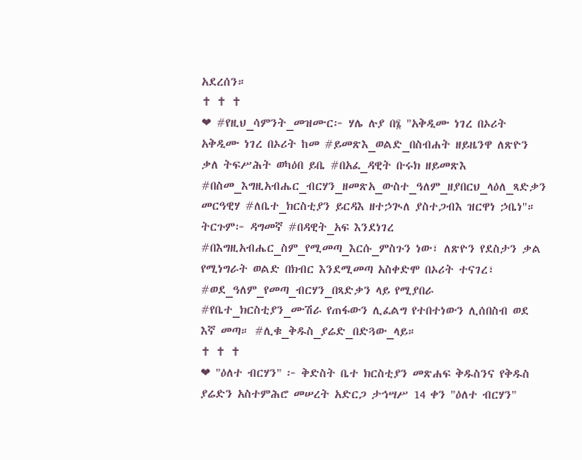አደረሰን።
✝ ✝ ✝
❤ #የዚህ_ሳምንት_መዝሙር፦ ሃሌ ሉያ በ፮ "አቅዲሙ ነገረ በኦሪት አቅዲሙ ነገረ በኦሪት ከመ #ይመጽእ_ወልድ_በስብሐት ዘይዜንዋ ለጽዮን ቃለ ትፍሥሕት ወካዕበ ይቤ #በአፈ_ዳዊት ቡሩክ ዘይመጽእ #በስመ_እግዚአብሔር_ብርሃን_ዘመጽአ_ውስተ_ዓለም_ዘያበርህ_ላዕለ_ጻድቃን መርዓዊሃ #ለቤተ_ክርስቲያን ይርዳእ ዘተኃጒለ ያስተጋብእ ዝርዋነ ኃቤነ"። ትርጉም፦ ዳግመኛ #በዳዊት_አፍ እንደነገረ #በእግዚአብሔር_ስም_የሚመጣ_እርሱ_ምስጉን ነው፣ ለጽዮን የደስታን ቃል የሚነግራት ወልድ በክብር እንደሚመጣ አስቀድሞ በኦሪት ተናገረ፣ #ወደ_ዓለም_የመጣ_ብርሃን_በጻድቃን ላይ የሚያበራ #የቤተ_ክርስቲያን_ሙሽራ የጠፋውን ሊፈልግ የተበተነውን ሊሰበስብ ወደ እኛ መጣ። #ሊቁ_ቅዱስ_ያሬድ_በድጓው_ላይ።
✝ ✝ ✝
❤ "ዕለተ ብርሃን" ፦ ቅድስት ቤተ ክርስቲያን መጽሐፍ ቅዱስንና የቅዱስ ያሬድን አስተምሕሮ መሠረት አድርጋ ታኅሣሥ 14 ቀን "ዕለተ ብርሃን"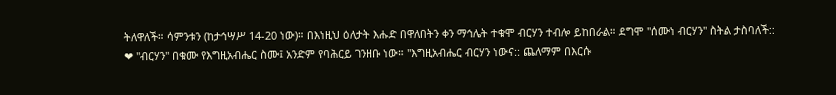ትለዋለች። ሳምንቱን (ከታኅሣሥ 14-20 ነው)። በእነዚህ ዕለታት እሑድ በዋለበትን ቀን ማኅሌት ተቁሞ ብርሃን ተብሎ ይከበራል። ደግሞ "ሰሙነ ብርሃን" ስትል ታስባለች::
❤ "ብርሃን" በቁሙ የእግዚአብሔር ስሙ፤ አንድም የባሕርይ ገንዘቡ ነው። "እግዚአብሔር ብርሃን ነውና:: ጨለማም በእርሱ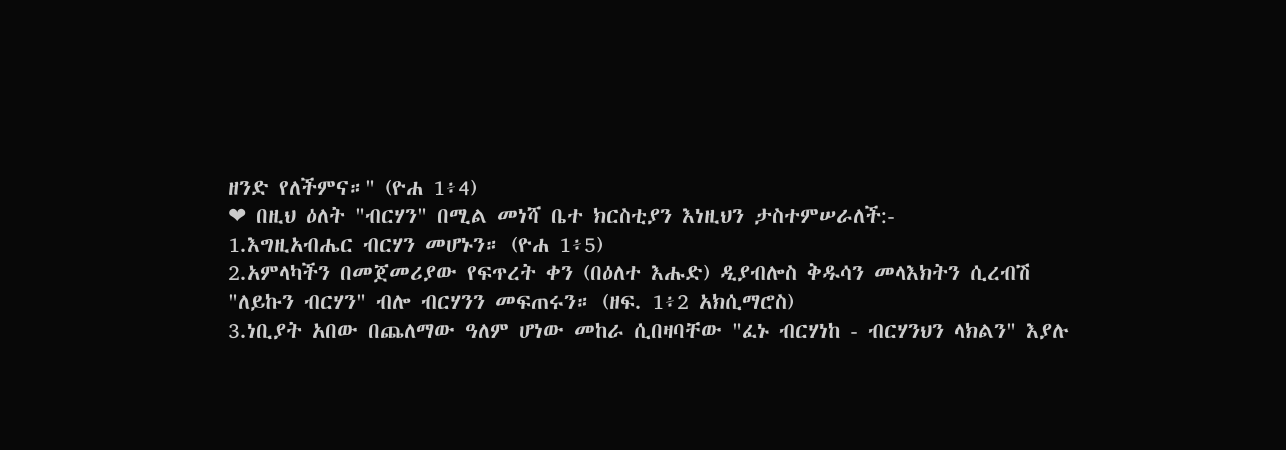ዘንድ የለችምና።" (ዮሐ 1፥4)
❤ በዚህ ዕለት "ብርሃን" በሚል መነሻ ቤተ ክርስቲያን እነዚህን ታስተምሠራለች:-
1.እግዚአብሔር ብርሃን መሆኑን። (ዮሐ 1፥5)
2.አምላካችን በመጀመሪያው የፍጥረት ቀን (በዕለተ እሑድ) ዲያብሎስ ቅዱሳን መላእክትን ሲረብሽ "ለይኩን ብርሃን" ብሎ ብርሃንን መፍጠሩን። (ዘፍ. 1፥2 አክሲማሮስ)
3.ነቢያት አበው በጨለማው ዓለም ሆነው መከራ ሲበዛባቸው "ፈኑ ብርሃነከ - ብርሃንህን ላክልን" እያሉ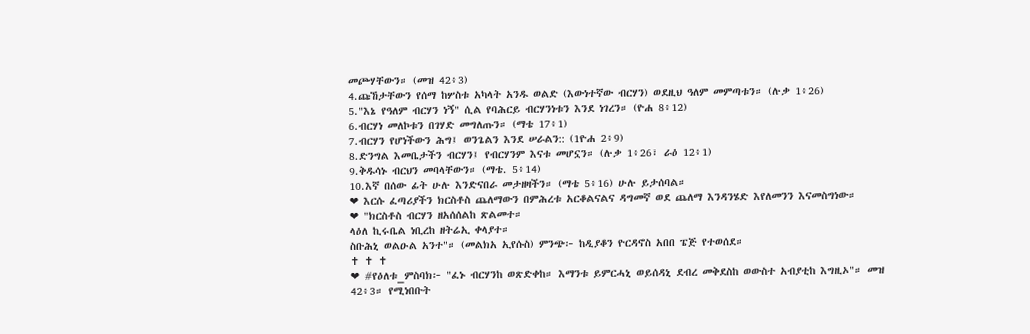መጮሃቸውን። (መዝ 42፥3)
4.ጩኸታቸውን የሰማ ከሦስቱ አካላት አንዱ ወልድ (እውነተኛው ብርሃን) ወደዚህ ዓለም መምጣቱን። (ሉቃ 1፥26)
5."እኔ የዓለም ብርሃን ነኝ" ሲል የባሕርይ ብርሃንነቱን እንደ ነገረን። (ዮሐ 8፥12)
6.ብርሃነ መለኮቱን በገሃድ መግለጡን። (ማቴ 17፥1)
7.ብርሃን የሆነችውን ሕግ፤ ወንጌልን እንደ ሠራልን:: (1ዮሐ 2፥9)
8.ድንግል እመቤታችን ብርሃን፤ የብርሃንም እናቱ መሆኗን። (ሉቃ 1፥26፣ ራዕ 12፥1)
9.ቅዱሳኑ ብርህን መባላቸውን። (ማቴ. 5፥14)
10.እኛ በሰው ፊት ሁሉ እንድናበራ መታዘዛችን። (ማቴ 5፥16) ሁሉ ይታሰባል።
❤ እርሱ ፈጣሪያችን ክርስቶስ ጨለማውን በምሕረቱ አርቆልናልና ዳግመኛ ወደ ጨለማ እንዳንሄድ እየለመንን እናመስግነው።
❤ "ክርስቶስ ብርሃን ዘአሰሰልከ ጽልመተ።
ላዕለ ኪሩቤል ነቢረከ ዘትሬኢ ቀላያተ።
ስቡሕኒ ወልዑል አንተ"። (መልክአ ኢየሱስ) ምንጭ፦ ከዲያቆን ዮርዳኖስ አበበ ፔጅ የተወሰደ።
✝ ✝ ✝
❤ #የዕለቱ_ምስባክ፦ "ፈኑ ብርሃንከ ወጽድቀከ። እማንቱ ይምርሓኒ ወይሰዳኒ ደብረ መቅደስከ ወውስተ አብያቲከ እግዚኦ"። መዝ 42፥3። የሚነበቡት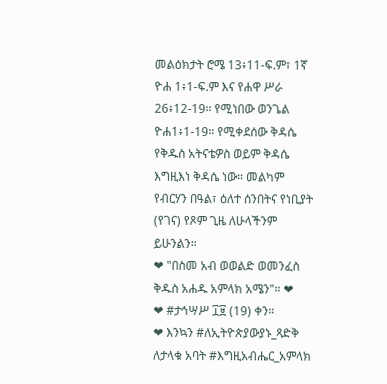መልዕክታት ሮሜ 13፥11-ፍ.ም፣ 1ኛ ዮሐ 1፥1-ፍ.ም እና የሐዋ ሥራ 26፥12-19። የሚነበው ወንጌል ዮሐ1፥1-19። የሚቀደሰው ቅዳሴ የቅዱስ አትናቴዎስ ወይም ቅዳሴ እግዚእነ ቅዳሴ ነው። መልካም የብርሃን በዓል፣ ዕለተ ሰንበትና የነቢያት (የገና) የጾም ጊዜ ለሁላችንም ይሁንልን።
❤ "በስመ አብ ወወልድ ወመንፈስ ቅዱስ አሐዱ አምላክ አሜን"። ❤
❤ #ታኅሣሥ ፲፱ (19) ቀን።
❤ እንኳን #ለኢትዮጵያውያኑ_ጻድቅ ለታላቁ አባት #እግዚአብሔር_አምላክ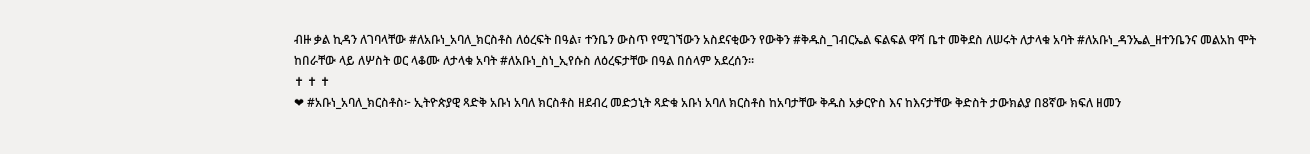ብዙ ቃል ኪዳን ለገባላቸው #ለአቡነ_አባለ_ክርስቶስ ለዕረፍት በዓል፣ ተንቤን ውስጥ የሚገኘውን አስደናቂውን የውቅን #ቅዱስ_ገብርኤል ፍልፍል ዋሻ ቤተ መቅደስ ለሠሩት ለታላቁ አባት #ለአቡነ_ዳንኤል_ዘተንቤንና መልአከ ሞት ከበራቸው ላይ ለሦስት ወር ላቆሙ ለታላቁ አባት #ለአቡነ_ስነ_ኢየሱስ ለዕረፍታቸው በዓል በሰላም አደረሰን።
✝ ✝ ✝
❤ #አቡነ_አባለ_ክርስቶስ፦ ኢትዮጵያዊ ጻድቅ አቡነ አባለ ክርስቶስ ዘደብረ መድኃኒት ጻድቁ አቡነ አባለ ክርስቶስ ከአባታቸው ቅዱስ አቃርዮስ እና ከእናታቸው ቅድስት ታውክልያ በ8ኛው ክፍለ ዘመን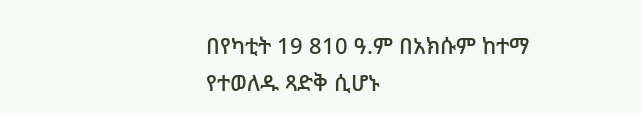በየካቲት 19 810 ዓ.ም በአክሱም ከተማ የተወለዱ ጻድቅ ሲሆኑ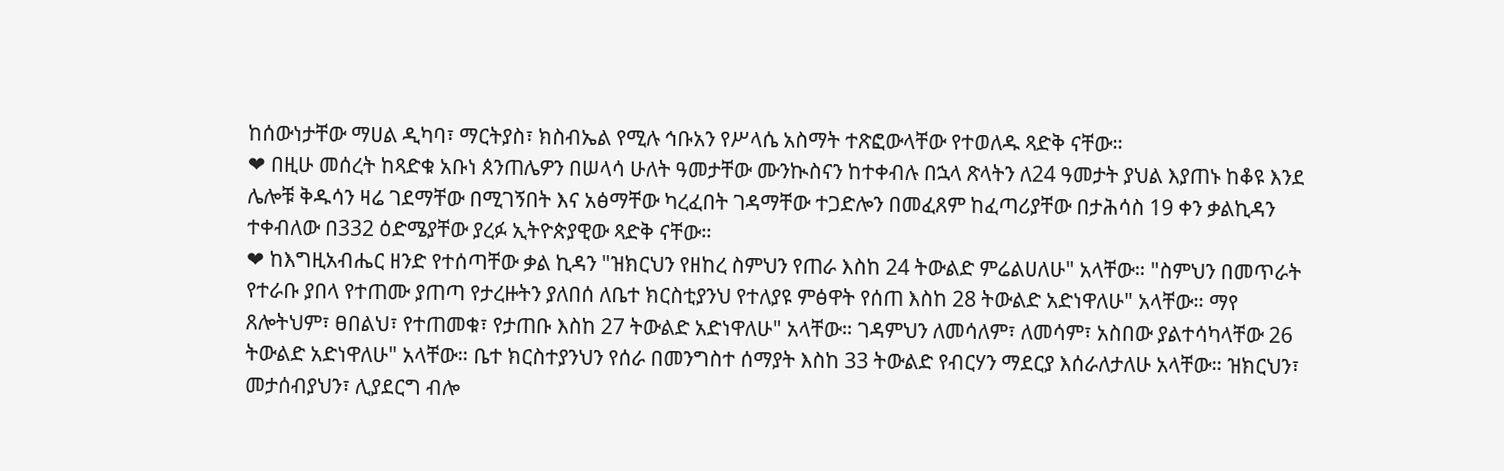ከሰውነታቸው ማሀል ዲካባ፣ ማርትያስ፣ ክስብኤል የሚሉ ኅቡአን የሥላሴ አስማት ተጽፎውላቸው የተወለዱ ጻድቅ ናቸው።
❤ በዚሁ መሰረት ከጻድቁ አቡነ ጰንጠሌዎን በሠላሳ ሁለት ዓመታቸው ሙንኲስናን ከተቀብሉ በኋላ ጽላትን ለ24 ዓመታት ያህል እያጠኑ ከቆዩ እንደ ሌሎቹ ቅዱሳን ዛሬ ገደማቸው በሚገኝበት እና አፅማቸው ካረፈበት ገዳማቸው ተጋድሎን በመፈጸም ከፈጣሪያቸው በታሕሳስ 19 ቀን ቃልኪዳን ተቀብለው በ332 ዕድሜያቸው ያረፉ ኢትዮጵያዊው ጻድቅ ናቸው።
❤ ከእግዚአብሔር ዘንድ የተሰጣቸው ቃል ኪዳን "ዝክርህን የዘከረ ስምህን የጠራ እስከ 24 ትውልድ ምሬልሀለሁ" አላቸው። "ስምህን በመጥራት የተራቡ ያበላ የተጠሙ ያጠጣ የታረዙትን ያለበሰ ለቤተ ክርስቲያንህ የተለያዩ ምፅዋት የሰጠ እስከ 28 ትውልድ አድነዋለሁ" አላቸው። ማየ ጸሎትህም፣ ፀበልህ፣ የተጠመቁ፣ የታጠቡ እስከ 27 ትውልድ አድነዋለሁ" አላቸው። ገዳምህን ለመሳለም፣ ለመሳም፣ አስበው ያልተሳካላቸው 26 ትውልድ አድነዋለሁ" አላቸው። ቤተ ክርስተያንህን የሰራ በመንግስተ ሰማያት እስከ 33 ትውልድ የብርሃን ማደርያ እሰራለታለሁ አላቸው። ዝክርህን፣ መታሰብያህን፣ ሊያደርግ ብሎ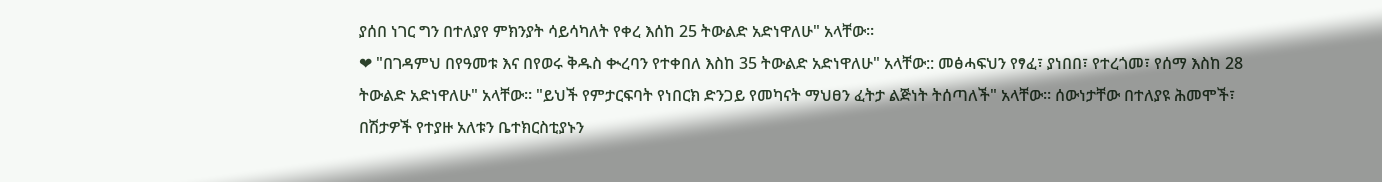ያሰበ ነገር ግን በተለያየ ምክንያት ሳይሳካለት የቀረ እሰከ 25 ትውልድ አድነዋለሁ" አላቸው።
❤ "በገዳምህ በየዓመቱ እና በየወሩ ቅዱስ ቊረባን የተቀበለ እስከ 35 ትውልድ አድነዋለሁ" አላቸው:: መፅሓፍህን የፃፈ፣ ያነበበ፣ የተረጎመ፣ የሰማ እስከ 28 ትውልድ አድነዋለሁ" አላቸው። "ይህች የምታርፍባት የነበርክ ድንጋይ የመካናት ማህፀን ፈትታ ልጅነት ትሰጣለች" አላቸው። ሰውነታቸው በተለያዩ ሕመሞች፣ በሽታዎች የተያዙ አለቱን ቤተክርስቲያኑን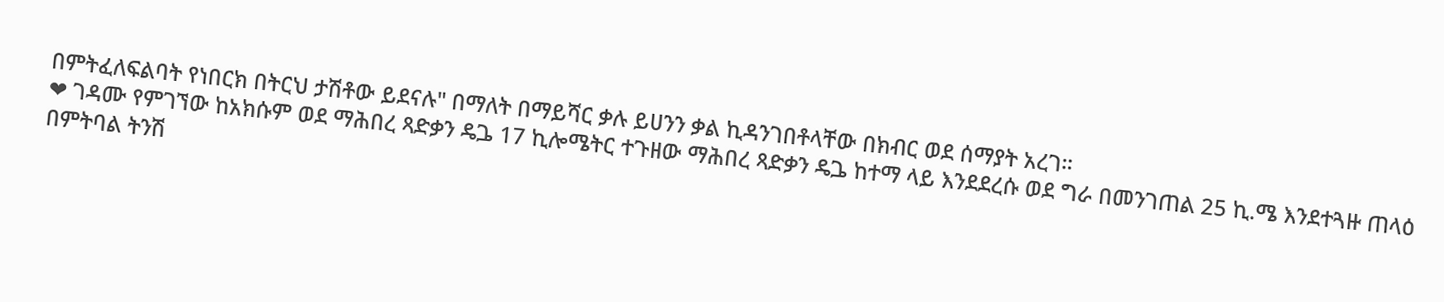በምትፈለፍልባት የነበርክ በትርህ ታሽቶው ይደናሉ" በማለት በማይሻር ቃሉ ይሀንን ቃል ኪዳንገበቶላቸው በክብር ወደ ሰማያት አረገ።
❤ ገዳሙ የምገኘው ከአክሱም ወደ ማሕበረ ጻድቃን ዴጔ 17 ኪሎሜትር ተጉዘው ማሕበረ ጻድቃን ዴጔ ከተማ ላይ እንደደረሱ ወደ ግራ በመንገጠል 25 ኪ.ሜ እንደተጓዙ ጠላዕ በምትባል ትንሽ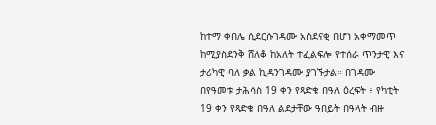ከተማ ቀበሌ ሲደርሱገዳሙ አስደናቂ በሆነ አቀማመጥ ከሚያስደንቅ ሸለቆ ከአለት ተፈልፍሎ የተሰራ ጥንታዊ እና ታሪካዊ ባለ ቃል ኪዳንገዳሙ ያገኙታል። በገዳሙ በየዓመቱ ታሕሳስ 19 ቀን የጻድቁ በዓለ ዕረፍት ፥ የካቲት 19 ቀን የጻድቁ በዓለ ልደታቸው ዓበይት በዓላት ብዙ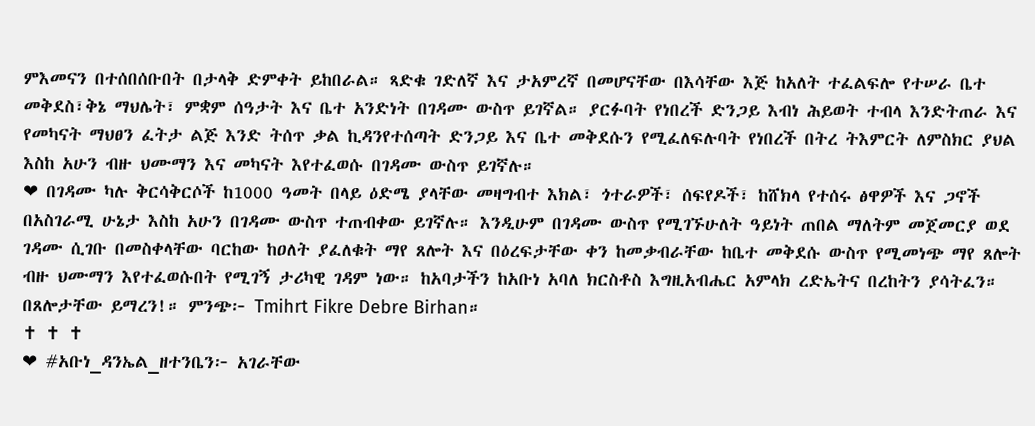ምእመናን በተሰበሰቡበት በታላቅ ድምቀት ይከበራል። ጻድቁ ገድለኛ እና ታአምረኛ በመሆናቸው በእሳቸው እጅ ከአለት ተፈልፍሎ የተሠራ ቤተ መቅደስ፣ቅኔ ማህሌት፣ ምቋም ሰዓታት እና ቤተ አንድነት በገዳሙ ውስጥ ይገኛል። ያርፉባት የነበረች ድንጋይ እብነ ሕይወት ተብላ እንድትጠራ እና የመካናት ማህፀን ፈትታ ልጅ እንድ ትሰጥ ቃል ኪዳንየተሰጣት ድንጋይ እና ቤተ መቅደሱን የሚፈለፍሉባት የነበረች በትረ ትእምርት ለምስክር ያህል እስከ አሁን ብዙ ህሙማን እና መካናት እየተፈወሱ በገዳሙ ውስጥ ይገኛሉ።
❤ በገዳሙ ካሉ ቅርሳቅርሶች ከ1000 ዓመት በላይ ዕድሜ ያላቸው መዛግብተ እክል፣ ጎተራዎች፣ ሰፍየዶች፣ ከሸክላ የተሰሩ ፅዋዎች እና ጋኖች በአስገራሚ ሁኔታ እስከ አሁን በገዳሙ ውስጥ ተጠብቀው ይገኛሉ። እንዲሁም በገዳሙ ውስጥ የሚገኙሁለት ዓይነት ጠበል ማለትም መጀመርያ ወደ ገዳሙ ሲገቡ በመስቀላቸው ባርከው ከዐለት ያፈለቁት ማየ ጸሎት እና በዕረፍታቸው ቀን ከመቃብራቸው ከቤተ መቅደሱ ውስጥ የሚመነጭ ማየ ጸሎት ብዙ ህሙማን እየተፈወሱበት የሚገኝ ታሪካዊ ገዳም ነው። ከአባታችን ከአቡነ አባለ ክርስቶስ እግዚአብሔር አምላክ ረድኤትና በረከትን ያሳትፈን። በጸሎታቸው ይማረን!። ምንጭ፦ Tmihrt Fikre Debre Birhan።
✝ ✝ ✝
❤ #አቡነ_ዳንኤል_ዘተንቤን፦ አገራቸው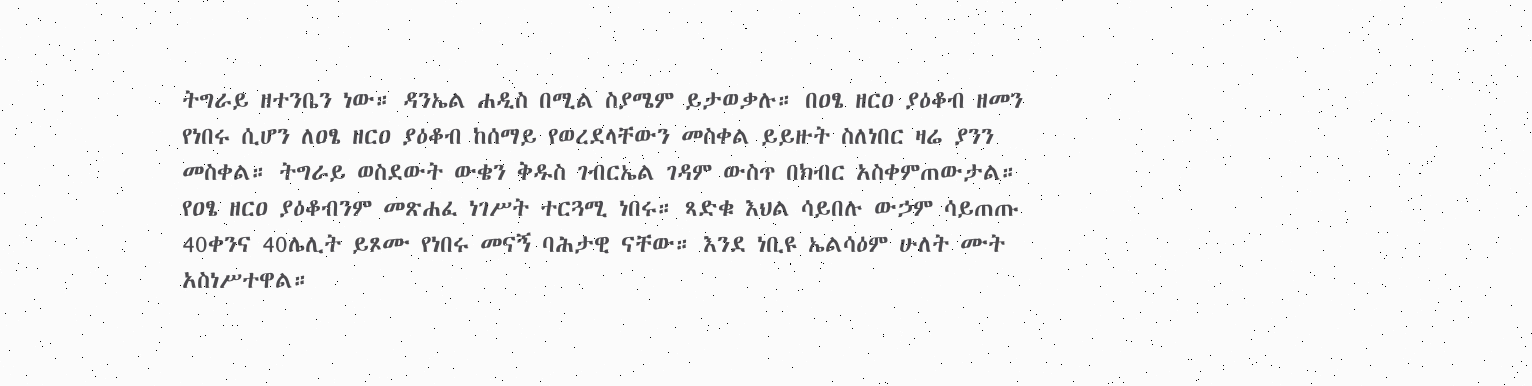ትግራይ ዘተንቤን ነው። ዳንኤል ሐዲስ በሚል ስያሜም ይታወቃሉ። በዐፄ ዘርዐ ያዕቆብ ዘመን የነበሩ ሲሆን ለዐፄ ዘርዐ ያዕቆብ ከሰማይ የወረደላቸውን መስቀል ይይዙት ስለነበር ዛሬ ያንን መስቀል። ትግራይ ወስደውት ውቄን ቅዱስ ገብርኤል ገዳም ውስጥ በክብር አስቀምጠውታል። የዐፄ ዘርዐ ያዕቆብንም መጽሐፈ ነገሥት ተርጓሚ ነበሩ። ጻድቁ እህል ሳይበሉ ውኃም ሳይጠጡ 40ቀንና 40ሌሊት ይጾሙ የነበሩ መናኝ ባሕታዊ ናቸው። እንደ ነቢዩ ኤልሳዕም ሁለት ሙት አስነሥተዋል።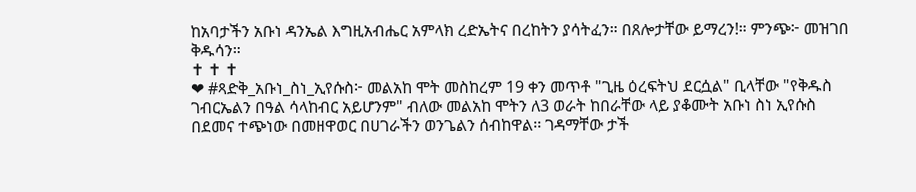ከአባታችን አቡነ ዳንኤል እግዚአብሔር አምላክ ረድኤትና በረከትን ያሳትፈን። በጸሎታቸው ይማረን!። ምንጭ፦ መዝገበ ቅዱሳን።
✝ ✝ ✝
❤ #ጻድቅ_አቡነ_ስነ_ኢየሱስ፦ መልአከ ሞት መስከረም 19 ቀን መጥቶ "ጊዜ ዕረፍትህ ደርሷል" ቢላቸው "የቅዱስ ገብርኤልን በዓል ሳላከብር አይሆንም" ብለው መልአከ ሞትን ለ3 ወራት ከበራቸው ላይ ያቆሙት አቡነ ስነ ኢየሱስ በደመና ተጭነው በመዘዋወር በሀገራችን ወንጌልን ሰብከዋል፡፡ ገዳማቸው ታች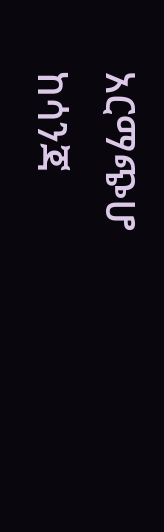አርማጭሆ ከሳንጃ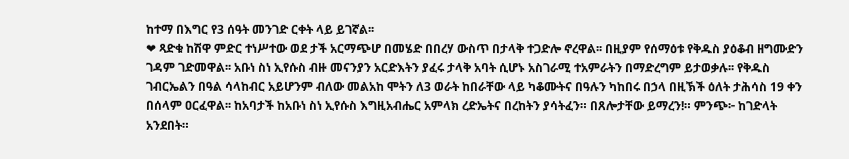ከተማ በእግር የ3 ሰዓት መንገድ ርቀት ላይ ይገኛል፡፡
❤ ጻድቁ ከሽዋ ምድር ተነሥተው ወደ ታች አርማጭሆ በመሄድ በበረሃ ውስጥ በታላቅ ተጋድሎ ኖረዋል፡፡ በዚያም የሰማዕቱ የቅዱስ ያዕቆብ ዘግሙድን ገዳም ገድመዋል፡፡ አቡነ ስነ ኢየሱስ ብዙ መናንያን አርድእትን ያፈሩ ታላቅ አባት ሲሆኑ አስገራሚ ተአምራትን በማድረግም ይታወቃሉ፡፡ የቅዱስ ገብርኤልን በዓል ሳላከብር አይሆንም ብለው መልአከ ሞትን ለ3 ወራት ከበራቸው ላይ ካቆሙትና በዓሉን ካከበሩ በኃላ በዚኽች ዕለት ታሕሳስ 19 ቀን በሰላም ዐርፈዋል፡፡ ከአባታች ከአቡነ ስነ ኢየሱስ እግዚአብሔር አምላክ ረድኤትና በረከትን ያሳትፈን። በጸሎታቸው ይማረን!። ምንጭ፦ ከገድላት አንደበት።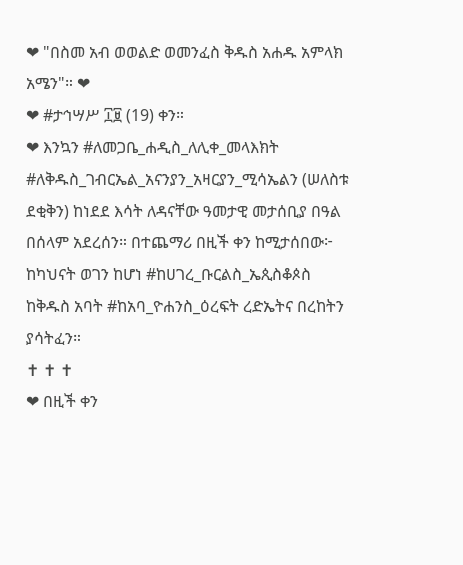❤ "በስመ አብ ወወልድ ወመንፈስ ቅዱስ አሐዱ አምላክ አሜን"። ❤
❤ #ታኅሣሥ ፲፱ (19) ቀን።
❤ እንኳን #ለመጋቤ_ሐዲስ_ለሊቀ_መላእክት #ለቅዱስ_ገብርኤል_አናንያን_አዛርያን_ሚሳኤልን (ሠለስቱ ደቂቅን) ከነደደ እሳት ለዳናቸው ዓመታዊ መታሰቢያ በዓል በሰላም አደረሰን። በተጨማሪ በዚች ቀን ከሚታሰበው፦ ከካህናት ወገን ከሆነ #ከሀገረ_ቡርልስ_ኤጲስቆጶስ ከቅዱስ አባት #ከአባ_ዮሐንስ_ዕረፍት ረድኤትና በረከትን ያሳትፈን።
✝ ✝ ✝
❤ በዚች ቀን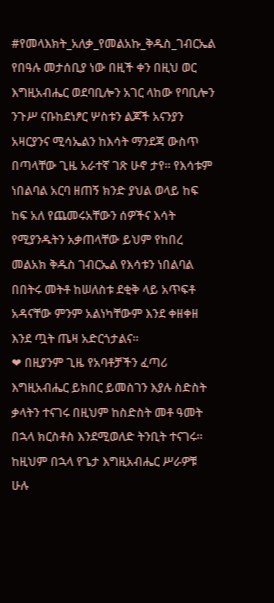#የመላእክት_አለቃ_የመልአኩ_ቅዱስ_ገብርኤል የበዓሉ መታሰቢያ ነው በዚች ቀን በዚህ ወር እግዚአብሔር ወደባቢሎን አገር ላከው የባቢሎን ንጉሥ ናቡከደነፆር ሦስቱን ልጆች አናንያን አዛርያንና ሚሳኤልን ከእሳት ማንደጃ ውስጥ በጣላቸው ጊዜ አራተኛ ገጽ ሁኖ ታየ። የእሳቱም ነበልባል አርባ ዘጠኝ ክንድ ያህል ወላይ ከፍ ከፍ አለ የጨመሩአቸውን ሰዎችና እሳት የሚያንዱትን አቃጠላቸው ይህም የከበረ መልአክ ቅዱስ ገብርኤል የእሳቱን ነበልባል በበትሩ መትቶ ከሠለስቱ ደቂቅ ላይ አጥፍቶ አዳናቸው ምንም አልነካቸውም እንደ ቀዘቀዘ እንደ ጧት ጤዛ አድርጎታልና።
❤ በዚያንም ጊዜ የአባቶቻችን ፈጣሪ እግዚአብሔር ይክበር ይመስገን እያሉ ስድስት ቃላትን ተናገሩ በዚህም ከስድስት መቶ ዓመት በኋላ ክርስቶስ እንደሚወለድ ትንቢት ተናገሩ። ከዚህም በኋላ የጌታ እግዚአብሔር ሥራዎቹ ሁሉ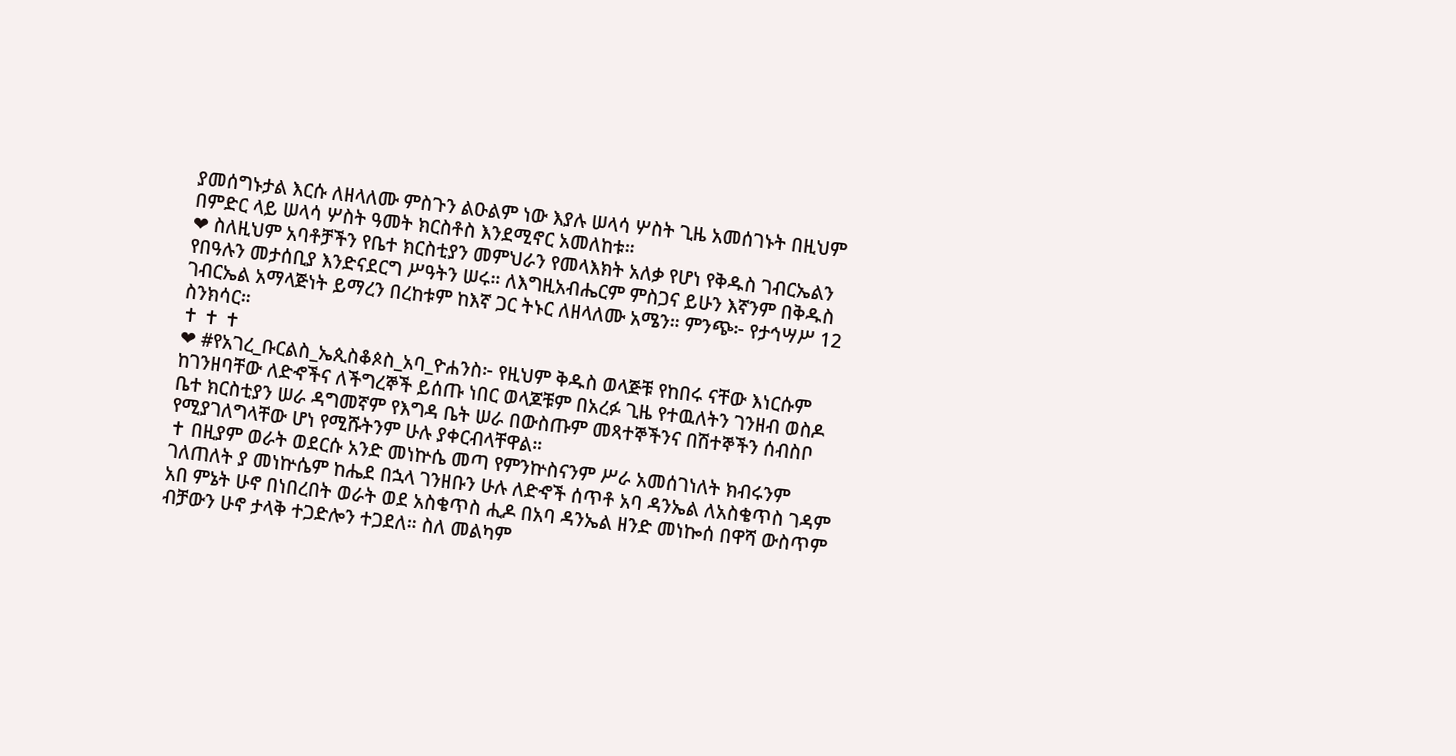ያመሰግኑታል እርሱ ለዘላለሙ ምስጉን ልዑልም ነው እያሉ ሠላሳ ሦስት ጊዜ አመሰገኑት በዚህም በምድር ላይ ሠላሳ ሦስት ዓመት ክርስቶስ እንደሚኖር አመለከቱ።
❤ ስለዚህም አባቶቻችን የቤተ ክርስቲያን መምህራን የመላእክት አለቃ የሆነ የቅዱስ ገብርኤልን የበዓሉን መታሰቢያ እንድናደርግ ሥዓትን ሠሩ። ለእግዚአብሔርም ምስጋና ይሁን እኛንም በቅዱስ ገብርኤል አማላጅነት ይማረን በረከቱም ከእኛ ጋር ትኑር ለዘላለሙ አሜን። ምንጭ፦ የታኅሣሥ 12 ስንክሳር።
✝ ✝ ✝
❤ #የአገረ_ቡርልስ_ኤጲስቆጶስ_አባ_ዮሐንስ፦ የዚህም ቅዱስ ወላጅቹ የከበሩ ናቸው እነርሱም ከገንዘባቸው ለድኆችና ለችግረኞች ይሰጡ ነበር ወላጆቹም በአረፉ ጊዜ የተዉለትን ገንዘብ ወስዶ ቤተ ክርስቲያን ሠራ ዳግመኛም የእግዳ ቤት ሠራ በውስጡም መጻተኞችንና በሽተኞችን ሰብስቦ የሚያገለግላቸው ሆነ የሚሹትንም ሁሉ ያቀርብላቸዋል።
✝ በዚያም ወራት ወደርሱ አንድ መነኵሴ መጣ የምንኵስናንም ሥራ አመሰገነለት ክብሩንም ገለጠለት ያ መነኵሴም ከሔደ በኋላ ገንዘቡን ሁሉ ለድኆች ሰጥቶ አባ ዳንኤል ለአስቄጥስ ገዳም አበ ምኔት ሁኖ በነበረበት ወራት ወደ አስቄጥስ ሒዶ በአባ ዳንኤል ዘንድ መነኰሰ በዋሻ ውስጥም ብቻውን ሁኖ ታላቅ ተጋድሎን ተጋደለ። ስለ መልካም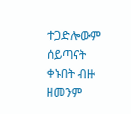ተጋድሎውም ሰይጣናት ቀኑበት ብዙ ዘመንም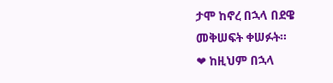ታሞ ከኖረ በኋላ በደዌ መቅሠፍት ቀሠፉት።
❤ ከዚህም በኋላ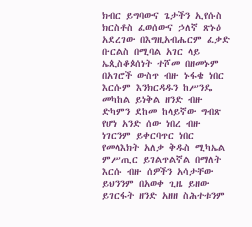ክብር ይግባውና ጌታችን ኢየሱስ ክርስቶስ ፈወሰውና ኃለኛ ጽኑዕ አደረገው በእግዚአብሔርም ፈቃድ ቡርልስ በሚባል አገር ላይ ኤጲስቆጶሰነት ተሾመ በዘመኑም በአገሮች ውስጥ ብዙ ኑፋቄ ነበር እርሱም እንክርዳዱን ከሥንዴ መካከል ይነቅል ዘንድ ብዙ ድካምን ደከመ ከላይኛው ግብጽ የሆነ አንድ ሰው ነበረ ብዙ ነገርንም ይቀርባጥር ነበር የመላእክት አለቃ ቅዱስ ሚካኤል ምሥጢር ይገልጥልኛል በማለት እርሱ ብዙ ሰዎችን አሳታቸው ይህንንም በአወቀ ጊዜ ይዘው ይገርፋት ዘንድ አዘዘ ስሕተቱንም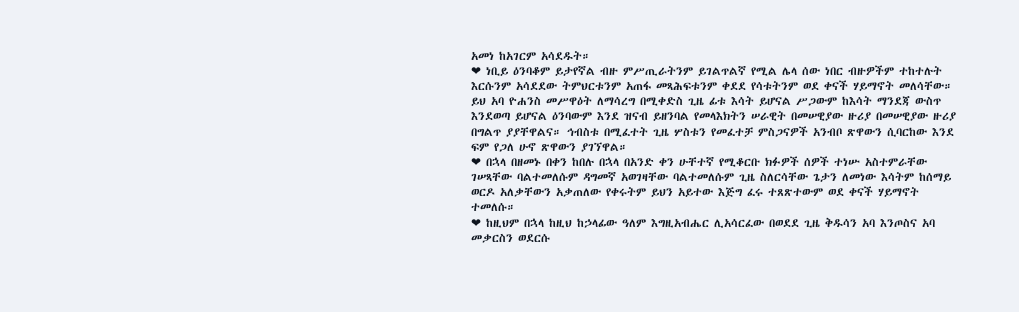አመነ ከአገርም አሳደዱት።
❤ ነቢይ ዕንባቆም ይታየኛል ብዙ ምሥጢራትንም ይገልጥልኛ የሚል ሌላ ሰው ነበር ብዙዎችም ተከተሉት እርሱንም አሳደደው ትምህርቱንም አጠፋ መጻሕፍቱንም ቀደደ የሳቱትንም ወደ ቀናች ሃይማኖት መለሳቸው። ይህ አባ ዮሐንስ መሥዋዕት ለማሳረግ በሚቀድስ ጊዜ ፊቱ እሳት ይሆናል ሥጋውም ከእሳት ማንደጃ ውስጥ እንደወጣ ይሆናል ዕንባውም እንደ ዝናብ ይዘንባል የመላእክትን ሠራዊት በመሠዊያው ዙሪያ በመሠዊያው ዙሪያ በግልጥ ያያቸዋልና። ኅብስቱ በሚፈተት ጊዜ ሦስቱን የመፈተቻ ምስጋናዎች አንብቦ ጽዋውን ሲባርከው እንደ ፍም የጋለ ሁኖ ጽዋውን ያገኘዋል።
❤ በኋላ በዘመኑ በቀን ከበሉ በኋላ በአንድ ቀን ሁቸተኛ የሚቆርቡ ክፉዎች ሰዎች ተነሡ አስተምራቸው ገሠጻቸው ባልተመለሱም ዳግመኛ አወገዛቸው ባልተመለሱም ጊዜ ስለርሳቸው ጌታን ለመነው እሳትም ከሰማይ ወርዶ አለቃቸውን አቃጠለው የቀሩትም ይህን አይተው እጅግ ፈሩ ተጸጽተውም ወደ ቀናች ሃይማኖት ተመለሱ።
❤ ከዚህም በኋላ ከዚህ ከኃላፊው ዓለም እግዚአብሔር ሊአሳርፈው በወደደ ጊዜ ቅዱሳን አባ እንጦስና አባ መቃርስን ወደርሱ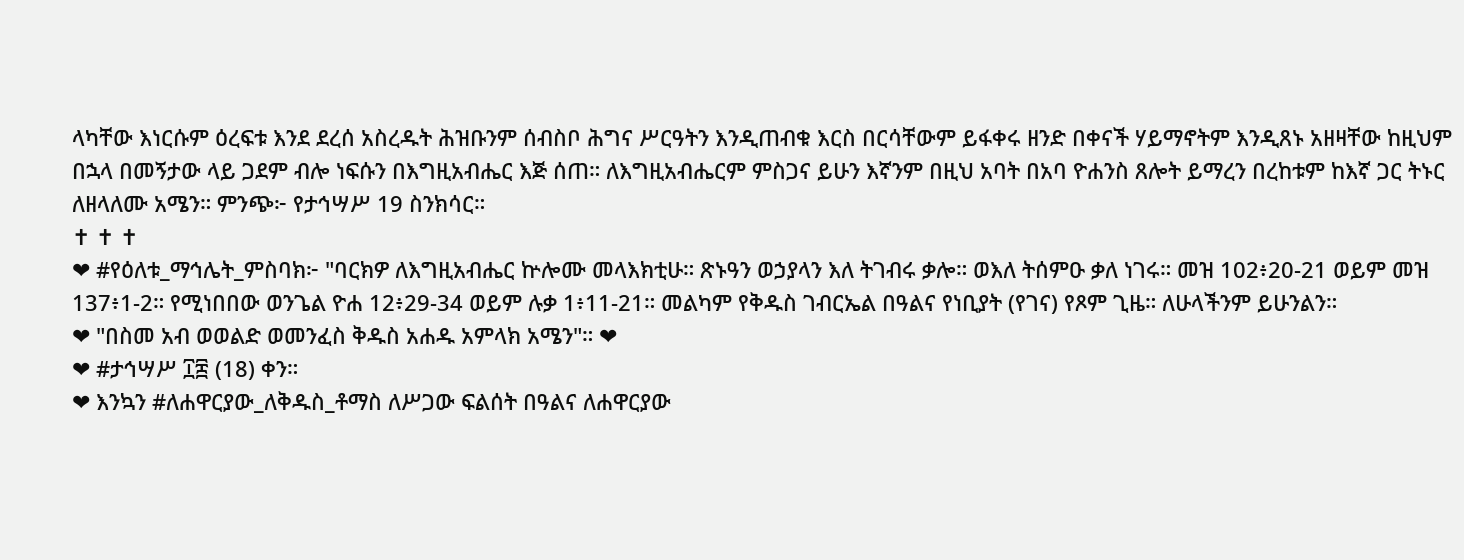ላካቸው እነርሱም ዕረፍቱ እንደ ደረሰ አስረዱት ሕዝቡንም ሰብስቦ ሕግና ሥርዓትን እንዲጠብቁ እርስ በርሳቸውም ይፋቀሩ ዘንድ በቀናች ሃይማኖትም እንዲጸኑ አዘዛቸው ከዚህም በኋላ በመኝታው ላይ ጋደም ብሎ ነፍሱን በእግዚአብሔር እጅ ሰጠ። ለእግዚአብሔርም ምስጋና ይሁን እኛንም በዚህ አባት በአባ ዮሐንስ ጸሎት ይማረን በረከቱም ከእኛ ጋር ትኑር ለዘላለሙ አሜን። ምንጭ፦ የታኅሣሥ 19 ስንክሳር።
✝ ✝ ✝
❤ #የዕለቱ_ማኅሌት_ምስባክ፦ "ባርክዎ ለእግዚአብሔር ኵሎሙ መላእክቲሁ። ጽኑዓን ወኃያላን እለ ትገብሩ ቃሎ። ወእለ ትሰምዑ ቃለ ነገሩ። መዝ 102፥20-21 ወይም መዝ 137፥1-2። የሚነበበው ወንጌል ዮሐ 12፥29-34 ወይም ሉቃ 1፥11-21። መልካም የቅዱስ ገብርኤል በዓልና የነቢያት (የገና) የጾም ጊዜ። ለሁላችንም ይሁንልን።
❤ "በስመ አብ ወወልድ ወመንፈስ ቅዱስ አሐዱ አምላክ አሜን"። ❤
❤ #ታኅሣሥ ፲፰ (18) ቀን።
❤ እንኳን #ለሐዋርያው_ለቅዱስ_ቶማስ ለሥጋው ፍልሰት በዓልና ለሐዋርያው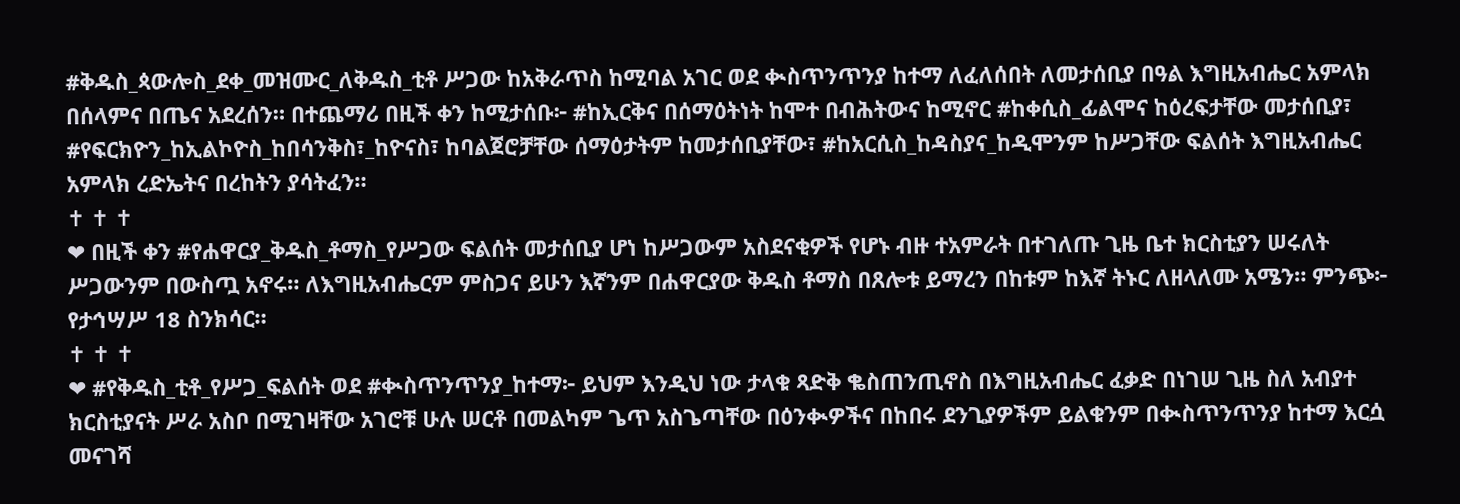#ቅዱስ_ጳውሎስ_ደቀ_መዝሙር_ለቅዱስ_ቲቶ ሥጋው ከአቅራጥስ ከሚባል አገር ወደ ቊስጥንጥንያ ከተማ ለፈለሰበት ለመታሰቢያ በዓል እግዚአብሔር አምላክ በሰላምና በጤና አደረሰን። በተጨማሪ በዚች ቀን ከሚታሰቡ፦ #ከኢርቅና በሰማዕትነት ከሞተ በብሕትውና ከሚኖር #ከቀሲስ_ፊልሞና ከዕረፍታቸው መታሰቢያ፣ #የፍርክዮን_ከኢልኮዮስ_ከበሳንቅስ፣_ከዮናስ፣ ከባልጀሮቻቸው ሰማዕታትም ከመታሰቢያቸው፣ #ከአርሲስ_ከዳስያና_ከዲሞንም ከሥጋቸው ፍልሰት እግዚአብሔር አምላክ ረድኤትና በረከትን ያሳትፈን።
✝ ✝ ✝
❤ በዚች ቀን #የሐዋርያ_ቅዱስ_ቶማስ_የሥጋው ፍልሰት መታሰቢያ ሆነ ከሥጋውም አስደናቂዎች የሆኑ ብዙ ተአምራት በተገለጡ ጊዜ ቤተ ክርስቲያን ሠሩለት ሥጋውንም በውስጧ አኖሩ። ለእግዚአብሔርም ምስጋና ይሁን እኛንም በሐዋርያው ቅዱስ ቶማስ በጸሎቱ ይማረን በከቱም ከእኛ ትኑር ለዘላለሙ አሜን። ምንጭ፦ የታኅሣሥ 18 ስንክሳር።
✝ ✝ ✝
❤ #የቅዱስ_ቲቶ_የሥጋ_ፍልሰት ወደ #ቊስጥንጥንያ_ከተማ፦ ይህም እንዲህ ነው ታላቁ ጻድቅ ቈስጠንጢኖስ በእግዚአብሔር ፈቃድ በነገሠ ጊዜ ስለ አብያተ ክርስቲያናት ሥራ አስቦ በሚገዛቸው አገሮቹ ሁሉ ሠርቶ በመልካም ጌጥ አስጌጣቸው በዕንቊዎችና በከበሩ ደንጊያዎችም ይልቁንም በቊስጥንጥንያ ከተማ እርሷ መናገሻ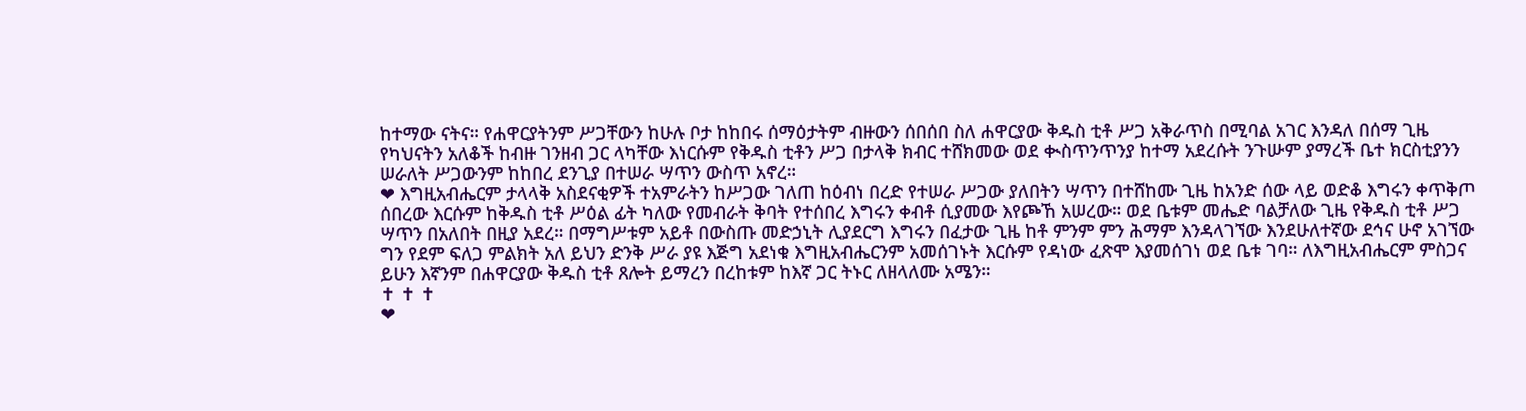ከተማው ናትና። የሐዋርያትንም ሥጋቸውን ከሁሉ ቦታ ከከበሩ ሰማዕታትም ብዙውን ሰበሰበ ስለ ሐዋርያው ቅዱስ ቲቶ ሥጋ አቅራጥስ በሚባል አገር እንዳለ በሰማ ጊዜ የካህናትን አለቆች ከብዙ ገንዘብ ጋር ላካቸው እነርሱም የቅዱስ ቲቶን ሥጋ በታላቅ ክብር ተሸክመው ወደ ቊስጥንጥንያ ከተማ አደረሱት ንጉሡም ያማረች ቤተ ክርስቲያንን ሠራለት ሥጋውንም ከከበረ ደንጊያ በተሠራ ሣጥን ውስጥ አኖረ።
❤ እግዚአብሔርም ታላላቅ አስደናቂዎች ተአምራትን ከሥጋው ገለጠ ከዕብነ በረድ የተሠራ ሥጋው ያለበትን ሣጥን በተሸከሙ ጊዜ ከአንድ ሰው ላይ ወድቆ እግሩን ቀጥቅጦ ሰበረው እርሱም ከቅዱስ ቲቶ ሥዕል ፊት ካለው የመብራት ቅባት የተሰበረ እግሩን ቀብቶ ሲያመው እየጮኸ አሠረው። ወደ ቤቱም መሔድ ባልቻለው ጊዜ የቅዱስ ቲቶ ሥጋ ሣጥን በአለበት በዚያ አደረ። በማግሥቱም አይቶ በውስጡ መድኃኒት ሊያደርግ እግሩን በፈታው ጊዜ ከቶ ምንም ምን ሕማም እንዳላገኘው እንደሁለተኛው ደኅና ሁኖ አገኘው ግን የደም ፍለጋ ምልክት አለ ይህን ድንቅ ሥራ ያዩ እጅግ አደነቁ እግዚአብሔርንም አመሰገኑት እርሱም የዳነው ፈጽሞ እያመሰገነ ወደ ቤቱ ገባ። ለእግዚአብሔርም ምስጋና ይሁን እኛንም በሐዋርያው ቅዱስ ቲቶ ጸሎት ይማረን በረከቱም ከእኛ ጋር ትኑር ለዘላለሙ አሜን።
✝ ✝ ✝
❤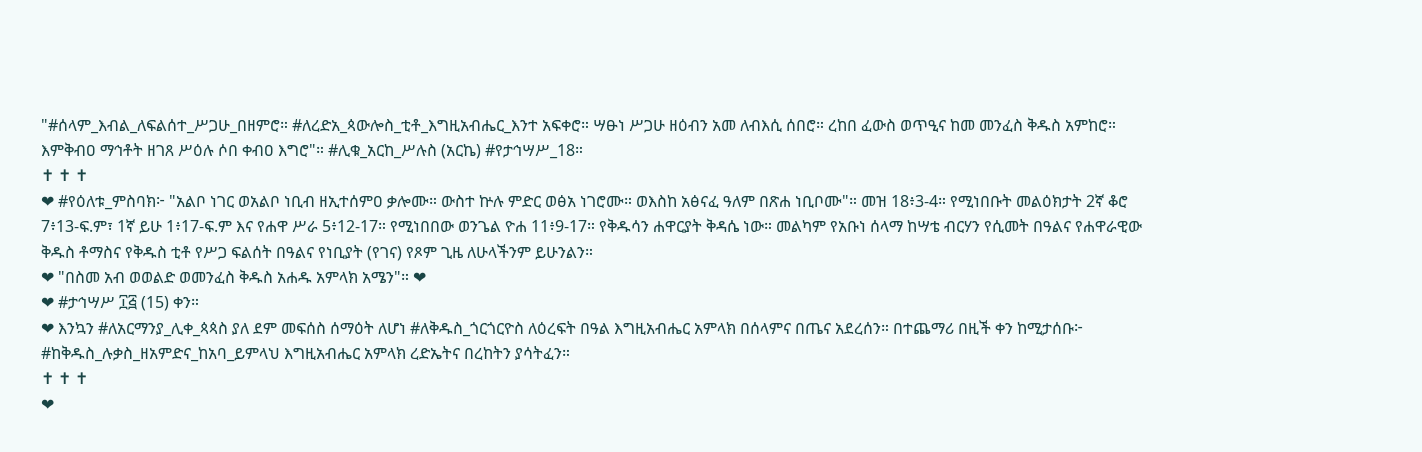"#ሰላም_እብል_ለፍልሰተ_ሥጋሁ_በዘምሮ። #ለረድአ_ጳውሎስ_ቲቶ_እግዚአብሔር_እንተ አፍቀሮ። ሣፁነ ሥጋሁ ዘዕብን አመ ለብእሲ ሰበሮ። ረከበ ፈውስ ወጥዒና ከመ መንፈስ ቅዱስ አምከሮ። እምቅብዐ ማኅቶት ዘገጸ ሥዕሉ ሶበ ቀብዐ እግሮ"። #ሊቁ_አርከ_ሥሉስ (አርኬ) #የታኅሣሥ_18።
✝ ✝ ✝
❤ #የዕለቱ_ምስባክ፦ "አልቦ ነገር ወአልቦ ነቢብ ዘኢተሰምዐ ቃሎሙ። ውስተ ኵሉ ምድር ወፅአ ነገሮሙ። ወእስከ አፅናፈ ዓለም በጽሐ ነቢቦሙ"። መዝ 18፥3-4። የሚነበቡት መልዕክታት 2ኛ ቆሮ 7፥13-ፍ.ም፣ 1ኛ ይሁ 1፥17-ፍ.ም እና የሐዋ ሥራ 5፥12-17። የሚነበበው ወንጌል ዮሐ 11፥9-17። የቅዱሳን ሐዋርያት ቅዳሴ ነው። መልካም የአቡነ ሰላማ ከሣቴ ብርሃን የሲመት በዓልና የሐዋራዊው ቅዱስ ቶማስና የቅዱስ ቲቶ የሥጋ ፍልሰት በዓልና የነቢያት (የገና) የጾም ጊዜ ለሁላችንም ይሁንልን።
❤ "በስመ አብ ወወልድ ወመንፈስ ቅዱስ አሐዱ አምላክ አሜን"። ❤
❤ #ታኅሣሥ ፲፭ (15) ቀን።
❤ እንኳን #ለአርማንያ_ሊቀ_ጳጳስ ያለ ደም መፍሰስ ሰማዕት ለሆነ #ለቅዱስ_ጎርጎርዮስ ለዕረፍት በዓል እግዚአብሔር አምላክ በሰላምና በጤና አደረሰን። በተጨማሪ በዚች ቀን ከሚታሰቡ፦ #ከቅዱስ_ሉቃስ_ዘአምድና_ከአባ_ይምላህ እግዚአብሔር አምላክ ረድኤትና በረከትን ያሳትፈን።
✝ ✝ ✝
❤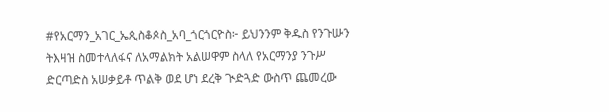#የአርማን_አገር_ኤጲስቆጶስ_አባ_ጎርጎርዮስ፦ ይህንንም ቅዱስ የንጉሡን ትእዛዝ ስመተላለፋና ለአማልክት አልሠዋም ስላለ የአርማንያ ንጉሥ ድርጣድስ አሠቃይቶ ጥልቅ ወደ ሆነ ደረቅ ጒድጓድ ውስጥ ጨመረው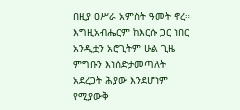በዚያ ዐሥራ አምስት ዓመት ኖረ። እግዚአብሔርም ከእርሱ ጋር ነበር አንዲቷን አሮጊትም ሁል ጊዜ ምግቡን እነሰድታመጣለት አደረጋት ሕያው እንደሆነም የሚያውቅ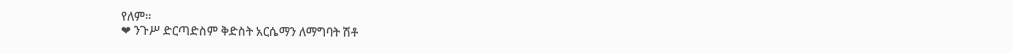የለም።
❤ ንጉሥ ድርጣድስም ቅድስት አርሴማን ለማግባት ሽቶ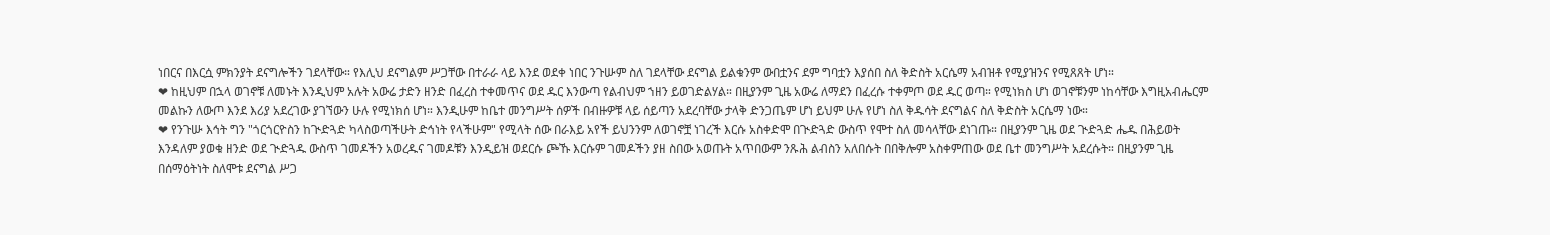ነበርና በእርሷ ምክንያት ደናግሎችን ገደላቸው። የእሊህ ደናግልም ሥጋቸው በተራራ ላይ እንደ ወደቀ ነበር ንጉሡም ስለ ገደላቸው ደናግል ይልቁንም ውበቷንና ደም ግባቷን እያሰበ ስለ ቅድስት አርሴማ አብዝቶ የሚያዝንና የሚጸጸት ሆነ።
❤ ከዚህም በኋላ ወገኖቹ ለመኑት እንዲህም አሉት አውሬ ታድን ዘንድ በፈረስ ተቀመጥና ወደ ዱር እንውጣ የልብህም ኀዘን ይወገድልሃል። በዚያንም ጊዜ አውሬ ለማደን በፈረሱ ተቀምጦ ወደ ዱር ወጣ። የሚነክስ ሆነ ወገኖቹንም ነከሳቸው እግዚአብሔርም መልኩን ለውጦ እንደ እሪያ አደረገው ያገኘውን ሁሉ የሚነክሰ ሆነ። እንዲሁም ከቤተ መንግሥት ሰዎች በብዙዎቹ ላይ ሰይጣን አደረባቸው ታላቅ ድንጋጤም ሆነ ይህም ሁሉ የሆነ ስለ ቅዱሳት ደናግልና ስለ ቅድስት አርሴማ ነው።
❤ የንጉሡ እኅት ግን "ጎርጎርዮስን ከጒድጓድ ካላስወጣችሁት ድኅነት የላችሁም" የሚላት ሰው በራእይ አየች ይህንንም ለወገኖቿ ነገረች እርሱ አስቀድሞ በጒድጓድ ውስጥ የሞተ ስለ መሳላቸው ደነገጡ። በዚያንም ጊዜ ወደ ጒድጓድ ሔዱ በሕይወት እንዳለም ያወቁ ዘንድ ወደ ጒድጓዱ ውስጥ ገመዶችን አወረዱና ገመዶቹን እንዲይዝ ወደርሱ ጮኹ እርሱም ገመዶችን ያዘ ስበው አወጡት አጥበውም ንጹሕ ልብስን አለበሱት በበቅሎም አስቀምጠው ወደ ቤተ መንግሥት አደረሱት። በዚያንም ጊዜ በሰማዕትነት ስለሞቱ ደናግል ሥጋ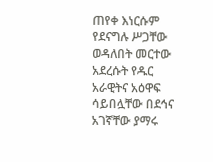ጠየቀ እነርሱም የደናግሉ ሥጋቸው ወዳለበት መርተው አደረሱት የዱር አራዊትና አዕዋፍ ሳይበሏቸው በደኅና አገኛቸው ያማሩ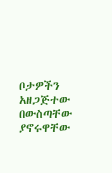ቦታዎችን አዘጋጅተው በውስጣቸው ያኖሩዋቸው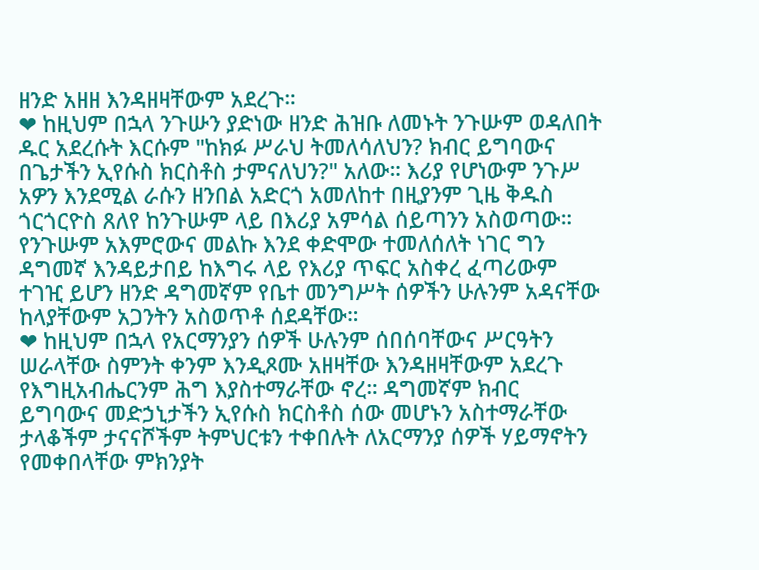ዘንድ አዘዘ እንዳዘዛቸውም አደረጉ።
❤ ከዚህም በኋላ ንጉሡን ያድነው ዘንድ ሕዝቡ ለመኑት ንጉሡም ወዳለበት ዱር አደረሱት እርሱም "ከክፉ ሥራህ ትመለሳለህን? ክብር ይግባውና በጌታችን ኢየሱስ ክርስቶስ ታምናለህን?" አለው። እሪያ የሆነውም ንጉሥ አዎን እንደሚል ራሱን ዘንበል አድርጎ አመለከተ በዚያንም ጊዜ ቅዱስ ጎርጎርዮስ ጸለየ ከንጉሡም ላይ በእሪያ አምሳል ሰይጣንን አስወጣው። የንጉሡም አእምሮውና መልኩ እንደ ቀድሞው ተመለሰለት ነገር ግን ዳግመኛ እንዳይታበይ ከእግሩ ላይ የእሪያ ጥፍር አስቀረ ፈጣሪውም ተገዢ ይሆን ዘንድ ዳግመኛም የቤተ መንግሥት ሰዎችን ሁሉንም አዳናቸው ከላያቸውም አጋንትን አስወጥቶ ሰደዳቸው።
❤ ከዚህም በኋላ የአርማንያን ሰዎች ሁሉንም ሰበሰባቸውና ሥርዓትን ሠራላቸው ስምንት ቀንም እንዲጾሙ አዘዛቸው እንዳዘዛቸውም አደረጉ የእግዚአብሔርንም ሕግ እያስተማራቸው ኖረ። ዳግመኛም ክብር ይግባውና መድኃኒታችን ኢየሱስ ክርስቶስ ሰው መሆኑን አስተማራቸው ታላቆችም ታናናሾችም ትምህርቱን ተቀበሉት ለአርማንያ ሰዎች ሃይማኖትን የመቀበላቸው ምክንያት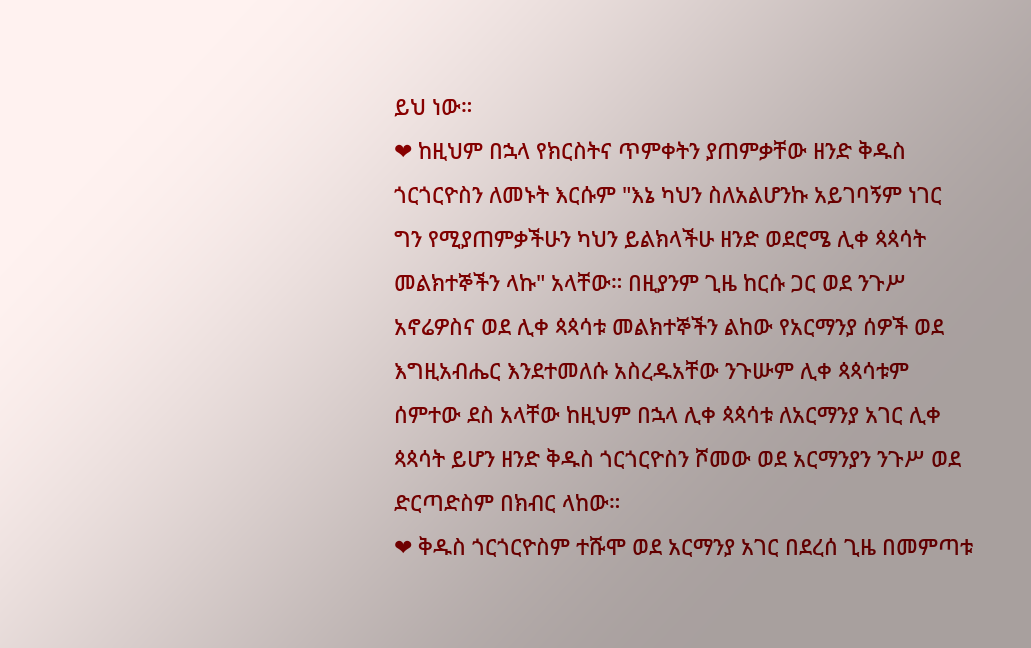ይህ ነው።
❤ ከዚህም በኋላ የክርስትና ጥምቀትን ያጠምቃቸው ዘንድ ቅዱስ ጎርጎርዮስን ለመኑት እርሱም "እኔ ካህን ስለአልሆንኩ አይገባኝም ነገር ግን የሚያጠምቃችሁን ካህን ይልክላችሁ ዘንድ ወደሮሜ ሊቀ ጳጳሳት መልክተኞችን ላኩ" አላቸው። በዚያንም ጊዜ ከርሱ ጋር ወደ ንጉሥ አኖሬዎስና ወደ ሊቀ ጳጳሳቱ መልክተኞችን ልከው የአርማንያ ሰዎች ወደ እግዚአብሔር እንደተመለሱ አስረዱአቸው ንጉሡም ሊቀ ጳጳሳቱም ሰምተው ደስ አላቸው ከዚህም በኋላ ሊቀ ጳጳሳቱ ለአርማንያ አገር ሊቀ ጳጳሳት ይሆን ዘንድ ቅዱስ ጎርጎርዮስን ሾመው ወደ አርማንያን ንጉሥ ወደ ድርጣድስም በክብር ላከው።
❤ ቅዱስ ጎርጎርዮስም ተሹሞ ወደ አርማንያ አገር በደረሰ ጊዜ በመምጣቱ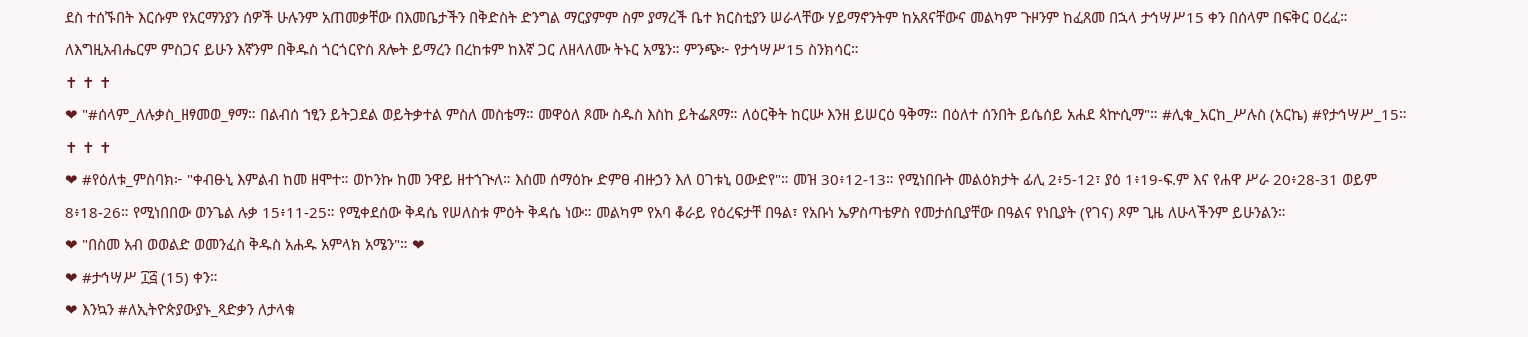ደስ ተሰኙበት እርሱም የአርማንያን ሰዎች ሁሉንም አጠመቃቸው በእመቤታችን በቅድስት ድንግል ማርያምም ስም ያማረች ቤተ ክርስቲያን ሠራላቸው ሃይማኖንትም ከአጸናቸውና መልካም ጉዞንም ከፈጸመ በኋላ ታኅሣሥ15 ቀን በሰላም በፍቅር ዐረፈ። ለእግዚአብሔርም ምስጋና ይሁን እኛንም በቅዱስ ጎርጎርዮስ ጸሎት ይማረን በረከቱም ከእኛ ጋር ለዘላለሙ ትኑር አሜን። ምንጭ፦ የታኅሣሥ15 ስንክሳር።
✝ ✝ ✝
❤ "#ሰላም_ለሉቃስ_ዘፃመወ_ፃማ። በልብሰ ኀፂን ይትጋደል ወይትቃተል ምስለ መስቴማ። መዋዕለ ጾሙ ስዱስ እስከ ይትፌጸማ። ለዕርቅት ከርሡ እንዘ ይሠርዕ ዓቅማ። በዕለተ ሰንበት ይሴሰይ አሐደ ጳኵሲማ"። #ሊቁ_አርከ_ሥሉስ (አርኬ) #የታኅሣሥ_15።
✝ ✝ ✝
❤ #የዕለቱ_ምስባክ፦ "ቀብፁኒ እምልብ ከመ ዘሞተ። ወኮንኩ ከመ ንዋይ ዘተኀጒለ። እስመ ሰማዕኩ ድምፀ ብዙኃን እለ ዐገቱኒ ዐውድየ"። መዝ 30፥12-13። የሚነበቡት መልዕክታት ፊሊ 2፥5-12፣ ያዕ 1፥19-ፍ.ም እና የሐዋ ሥራ 20፥28-31 ወይም 8፥18-26። የሚነበበው ወንጌል ሉቃ 15፥11-25። የሚቀደሰው ቅዳሴ የሠለስቱ ምዕት ቅዳሴ ነው። መልካም የአባ ቆራይ የዕረፍታቸ በዓል፣ የአቡነ ኤዎስጣቴዎስ የመታሰቢያቸው በዓልና የነቢያት (የገና) ጾም ጊዜ ለሁላችንም ይሁንልን።
❤ "በስመ አብ ወወልድ ወመንፈስ ቅዱስ አሐዱ አምላክ አሜን"። ❤
❤ #ታኅሣሥ ፲፭ (15) ቀን።
❤ እንኳን #ለኢትዮጵያውያኑ_ጻድቃን ለታላቁ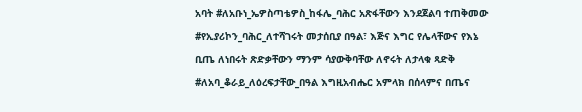አባት #ለአቡነ_ኤዎስጣቴዎስ_ከፋሌ_ባሕር አጽፋቸውን እንደጀልባ ተጠቅመው #የኢያሪኮን_ባሕር_ለተሻገሩት መታሰቢያ በዓል፣ እጅና እግር የሌላቸውና የእኔ ቢጤ ለነበሩት ጽድቃቸውን ማንም ሳያውቅባቸው ለኖሩት ለታላቁ ጻድቅ #ለአባ_ቆራይ_ለዕረፍታቸው_በዓል እግዚአብሔር አምላክ በሰላምና በጤና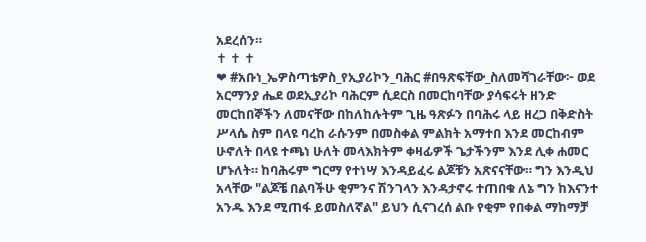አደረሰን።
✝ ✝ ✝
❤ #አቡነ_ኤዎስጣቴዎስ_የኢያሪኮን_ባሕር #በዓጽፍቸው_ስለመሻገራቸው፦ ወደ አርማንያ ሔደ ወደኢያሪኮ ባሕርም ሲደርስ በመርከባቸው ያሳፍሩት ዘንድ መርከበኞችን ለመናቸው በከለከሉትም ጊዜ ዓጽፉን በባሕሩ ላይ ዘረጋ በቅድስት ሥላሴ ስም በላዩ ባረከ ራሱንም በመስቀል ምልክት አማተበ እንደ መርከብም ሁኖለት በላዩ ተጫነ ሁለት መላእክትም ቀዛፊዎች ጌታችንም እንደ ሊቀ ሐመር ሆኑለት። ከባሕሩም ግርማ የተነሣ እንዳይፈሩ ልጆቹን አጽናናቸው። ግን እንዲህ አላቸው "ልጆቼ በልባችሁ ቂምንና ሽንገላን እንዳታኖሩ ተጠበቁ ለኔ ግን ከእናንተ አንዱ እንደ ሚጠፋ ይመስለኛል" ይህን ሲናገረሰ ልቡ የቂም የበቀል ማከማቻ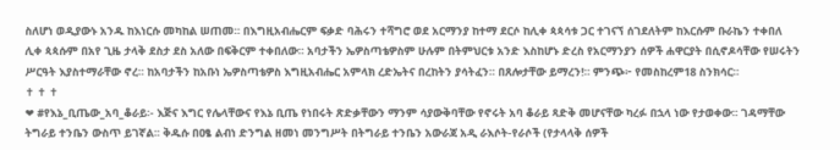ስለሆነ ወዲያውኑ አንዱ ከእነርሱ መካከል ሠጠመ። በእግዚአብሔርም ፍቃድ ባሕሩን ተሻግሮ ወደ አርማንያ ከተማ ደርሶ ከሊቀ ጳጳሳቱ ጋር ተገናኘ ሰገደለትም ከእርሱም ቡራኬን ተቀበለ ሊቀ ጳጳሱም በአየ ጊዜ ታላቅ ደስታ ደስ አለው በፍቅርም ተቀበለው። አባታችን ኤዎስጣቴዎስም ሁሉም በትምህርቱ አንድ እስከሆኑ ድረስ የአርማንያን ሰዎች ሐዋርያት በሲኖዶሳቸው የሠሩትን ሥርዓት እያስተማራቸው ኖረ። ከአባታችን ከአቡነ ኤዎስጣቴዎስ እግዚአብሔር አምላክ ረድኤትና በረከትን ያሳትፈን። በጸሎታቸው ይማረን!። ምንጭ፦ የመስከረም18 ስንክሳር።
✝ ✝ ✝
❤ #የእኔ_ቢጤው_አባ_ቆራይ፡- እጅና እግር የሌላቸውና የእኔ ቢጤ የነበሩት ጽድቃቸውን ማንም ሳያውቅባቸው የኖሩት አባ ቆራይ ጻድቅ መሆናቸው ካረፉ በኋላ ነው የታወቀው፡፡ ገዳማቸው ትግራይ ተንቤን ውስጥ ይገኛል፡፡ ቅዱሱ በዐፄ ልብነ ድንግል ዘመነ መንግሥት በትግራይ ተንቤን አውራጃ አዲ ራእሶት-የራሶች (የታላላቅ ሰዎች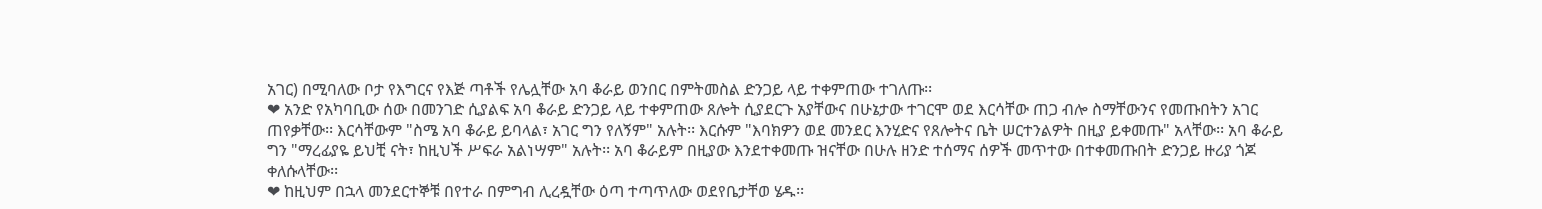አገር) በሚባለው ቦታ የእግርና የእጅ ጣቶች የሌሏቸው አባ ቆራይ ወንበር በምትመስል ድንጋይ ላይ ተቀምጠው ተገለጡ፡፡
❤ አንድ የአካባቢው ሰው በመንገድ ሲያልፍ አባ ቆራይ ድንጋይ ላይ ተቀምጠው ጸሎት ሲያደርጉ አያቸውና በሁኔታው ተገርሞ ወደ እርሳቸው ጠጋ ብሎ ስማቸውንና የመጡበትን አገር ጠየቃቸው፡፡ እርሳቸውም "ስሜ አባ ቆራይ ይባላል፣ አገር ግን የለኝም" አሉት፡፡ እርሱም "እባክዎን ወደ መንደር እንሂድና የጸሎትና ቤት ሠርተንልዎት በዚያ ይቀመጡ" አላቸው፡፡ አባ ቆራይ ግን "ማረፊያዬ ይህቺ ናት፣ ከዚህች ሥፍራ አልነሣም" አሉት፡፡ አባ ቆራይም በዚያው እንደተቀመጡ ዝናቸው በሁሉ ዘንድ ተሰማና ሰዎች መጥተው በተቀመጡበት ድንጋይ ዙሪያ ጎጆ ቀለሱላቸው፡፡
❤ ከዚህም በኋላ መንደርተኞቹ በየተራ በምግብ ሊረዷቸው ዕጣ ተጣጥለው ወደየቤታቸወ ሄዱ፡፡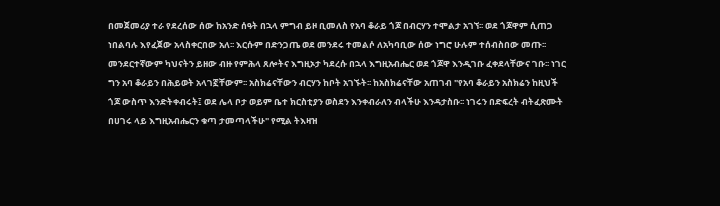በመጀመሪያ ተራ የደረሰው ሰው ከአንድ ሰዓት በኋላ ምግብ ይዞ ቢመለስ የአባ ቆራይ ጎጆ በብርሃን ተሞልታ አገኘ፡፡ ወደ ጎጆዋም ሲጠጋ ነበልባሉ እየፈጀው አላስቀርበው አለ፡፡ እርሱም በድንጋጤ ወደ መንደሩ ተመልሶ ለአካባቢው ሰው ነግሮ ሁሉም ተሰብስበው መጡ፡፡ መንደርተኛውም ካህናትን ይዘው ብዙ የምሕላ ጸሎትና እግዚኦታ ካደረሱ በኋላ እግዚአብሔር ወደ ጎጆዋ እንዲገቡ ፈቀደላቸውና ገቡ፡፡ ነገር ግን አባ ቆራይን በሕይወት አላገኟቸውም፡፡ አስክሬናቸውን ብርሃን ከቦት አገኙት፡፡ ከአስክሬናቸው አጠገብ "የአባ ቆራይን አስክሬን ከዚህች ጎጆ ውስጥ እንድትቀብሩት፤ ወደ ሌላ ቦታ ወይም ቤተ ክርስቲያን ወስደን እንቀብራለን ብላችሁ እንዳታስቡ፡፡ ነገሩን በድፍረት ብትፈጽሙት በሀገሩ ላይ እግዚአብሔርን ቁጣ ታመጣላችሁ" የሚል ትእዛዝ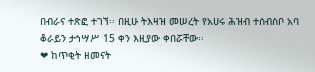በብራና ተጽፎ ተገኘ፡፡ በዚሁ ትእዛዝ መሠረት የአሀሩ ሕዝብ ተሰብስቦ አባ ቆራይን ታኅሣሥ 15 ቀን እዚያው ቀበሯቸው፡፡
❤ ከጥቂት ዘመናት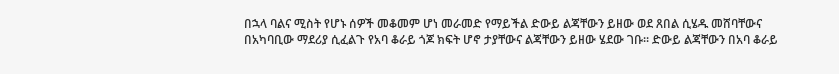በኋላ ባልና ሚስት የሆኑ ሰዎች መቆመም ሆነ መራመድ የማይችል ድውይ ልጃቸውን ይዘው ወደ ጸበል ሲሄዱ መሸባቸውና በአካባቢው ማደሪያ ሲፈልጉ የአባ ቆራይ ጎጆ ክፍት ሆኖ ታያቸውና ልጃቸውን ይዘው ሄደው ገቡ፡፡ ድውይ ልጃቸውን በአባ ቆራይ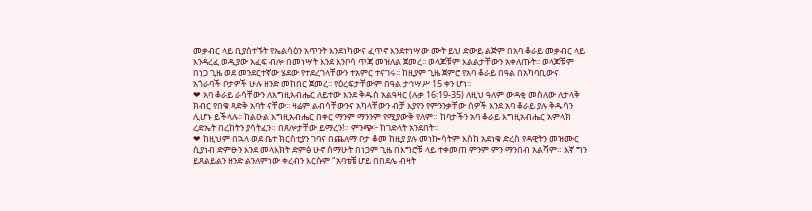መቃብር ላይ ቢያስተኙት የኤልሳዕን አጥንት እንደነካውና ፈጥኖ እንደተነሣው ሙት ይህ ድውይ ልጅም በአባ ቆራይ መቃብር ላይ እንዳረፈ ወዲያው አፈፍ ብሎ በመነሣት እንደ እንቦሳ ጥጃ መዝለል ጀመረ፡፡ ወላጆቹም እልልታቸውን አቀለጡት፡፡ ወላጆቹም በነጋ ጊዜ ወደ መንደርተኛው ሄደው የተደረገላቸውን ተአምር ተናገሩ፡፡ ከዚያም ጊዜ ጀምሮ የአባ ቆራይ በዓል በአካባቢውና አጎራባች ቦታዎች ሁሉ ዘንድ መከበር ጀመረ፡፡ የዕረፍታቸውም በዓል ታኅሣሥ 15 ቀን ሆነ፡፡
❤ አባ ቆራይ ራሳቸውን ለእግዚአብሔር ለይተው እንደ ቅዱስ አልዓዛር (ሉቃ 16፡19-35) ለዚህ ዓለም ውዳቂ መስለው ለታላቅ ክብር የበቁ ጻድቅ አባት ናቸው፡፡ ዛሬም ልብሳቸውንና አካላቸውን ብቻ እያየን የምንንቃቸው ሰዎች እንደ አባ ቆራይ ያሉ ቅዱሳን ሊሆኑ ይችላሉ፡፡ ከልዑል እግዚአብሔር በቀር ማንም ማንንም የሚያውቅ የለም። ከባታችን አባ ቆራይ እግዚአብሔር አምላክ ረድኤት በረከትን ያሳትፈን። በጸሎታቸው ይማረን!። ምንጭ፦ ከገድላት አንደበት።
❤ ከዚህም በኋላ ወደ ቤተ ክርስቲያን ገባና በጨለማ ቦታ ቆመ ከዚያ ያሉ መነኰሳትም እስከ አደነቁ ድረስ የዳዊትን መዝሙር ሲያነብ ድምፁን እንደ መላእክት ድምፅ ሁኖ ሰማሁት በነጋም ጊዜ በእግሮቹ ላይ ተቀመጠ ምንም ምን ማንበብ አልሻም። እኛ ግን ይጸልይልን ዘንድ ልንለምነው ቀረብን እርሱም "አባቴቼ ሆይ በበደሌ ብዛት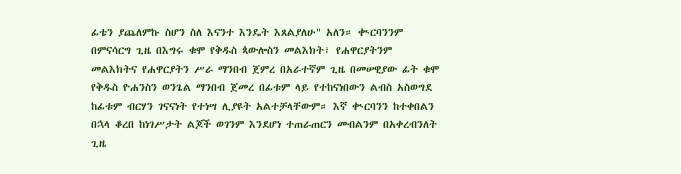ፊቴን ያጨለምኩ ስሆን ስለ እናንተ እንዴት እጸልያለሁ" አለን። ቊርባንንም በምናሳርግ ጊዜ በእግሩ ቁሞ የቅዱስ ጳውሎስን መልእክት፣ የሐዋርያትንም መልእክትና የሐዋርያትን ሥራ ማንበብ ጀምረ በአራተኛም ጊዜ በመሠዊያው ፊት ቁሞ የቅዱስ ዮሐንስን ወንጌል ማንበብ ጀመረ በፊቱም ላይ የተከናነበውን ልብስ አስወግደ ከፊቱም ብርሃን ገናናነት የተነሣ ሊያዩት አልተቻላቸውም። እኛ ቊርባንን ከተቀበልን በኋላ ቆረበ ከነገሥታት ልጆች ወገንም እንደሆነ ተጠራጠርን መብልንም በአቀረብንለት ጊዜ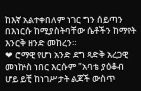ከእኛ አልተቀበለም ነገር ግን ሰይጣን በእነርሱ ከሚያስትባቸው ሴቶችን ከማየት እንርቅ ዘንድ መከረን።
❤ ሮማዊ የሆነ አንድ ደግ ጻድቅ አረጋዊ መነኵስ ነበር እርሱም "አባቴ ያዕቆብ ሆይ ይቺ ከነገሥታት ልጆች ውስጥ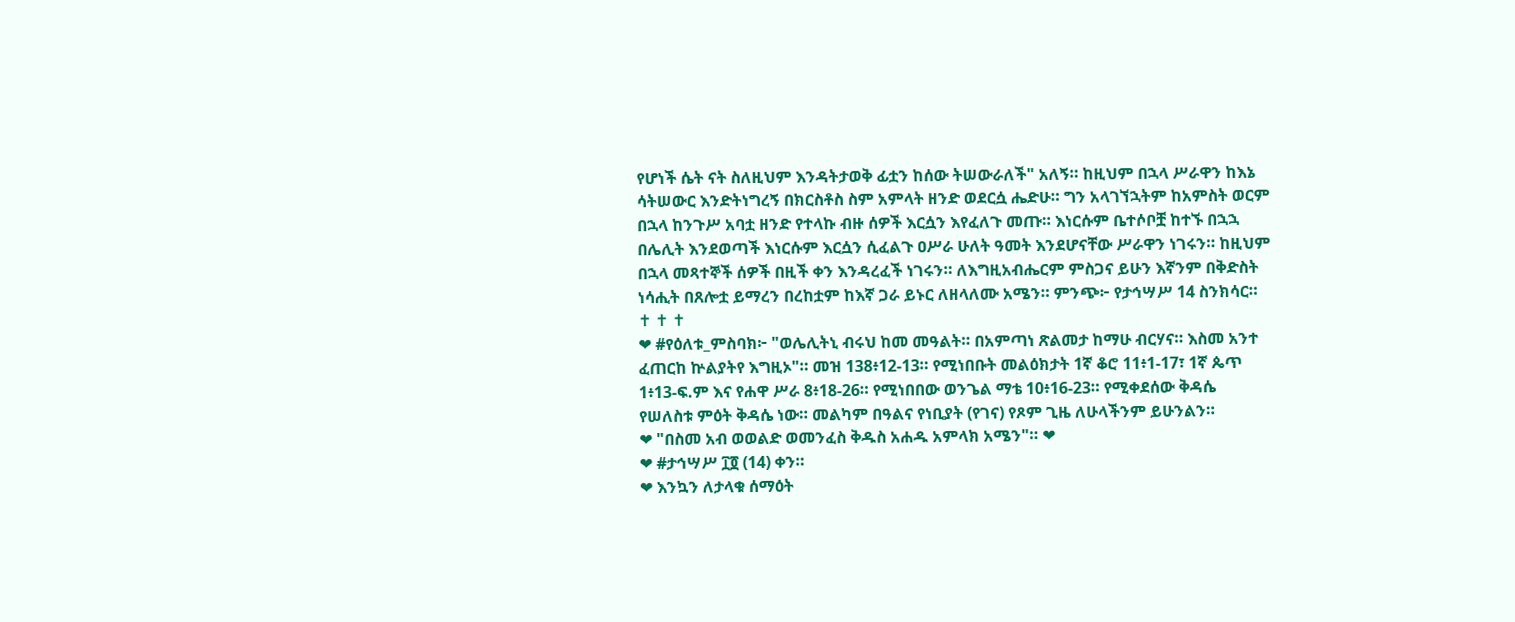የሆነች ሴት ናት ስለዚህም እንዳትታወቅ ፊቷን ከሰው ትሠውራለች" አለኝ። ከዚህም በኋላ ሥራዋን ከእኔ ሳትሠውር እንድትነግረኝ በክርስቶስ ስም አምላት ዘንድ ወደርሷ ሔድሁ። ግን አላገኘኋትም ከአምስት ወርም በኋላ ከንጉሥ አባቷ ዘንድ የተላኩ ብዙ ሰዎች እርሷን እየፈለጉ መጡ። እነርሱም ቤተሶቦቿ ከተኙ በኋኋ በሌሊት እንደወጣች እነርሱም እርሷን ሲፈልጉ ዐሥራ ሁለት ዓመት እንደሆናቸው ሥራዋን ነገሩን። ከዚህም በኋላ መጻተኞች ሰዎች በዚች ቀን እንዳረፈች ነገሩን። ለእግዚአብሔርም ምስጋና ይሁን እኛንም በቅድስት ነሳሒት በጸሎቷ ይማረን በረከቷም ከእኛ ጋራ ይኑር ለዘላለሙ አሜን። ምንጭ፦ የታኅሣሥ 14 ስንክሳር።
✝ ✝ ✝
❤ #የዕለቱ_ምስባክ፦ "ወሌሊትኒ ብሩህ ከመ መዓልት። በአምጣነ ጽልመታ ከማሁ ብርሃና። እስመ አንተ ፈጠርከ ኵልያትየ እግዚኦ"። መዝ 138፥12-13። የሚነበቡት መልዕክታት 1ኛ ቆሮ 11፥1-17፣ 1ኛ ጴጥ 1፥13-ፍ.ም እና የሐዋ ሥራ 8፥18-26። የሚነበበው ወንጌል ማቴ 10፥16-23። የሚቀደሰው ቅዳሴ የሠለስቱ ምዕት ቅዳሴ ነው። መልካም በዓልና የነቢያት (የገና) የጾም ጊዜ ለሁላችንም ይሁንልን።
❤ "በስመ አብ ወወልድ ወመንፈስ ቅዱስ አሐዱ አምላክ አሜን"። ❤
❤ #ታኅሣሥ ፲፬ (14) ቀን።
❤ እንኳን ለታላቁ ሰማዕት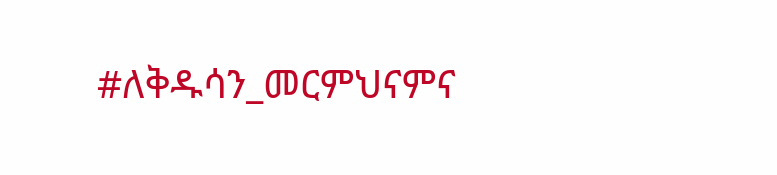#ለቅዱሳን_መርምህናምና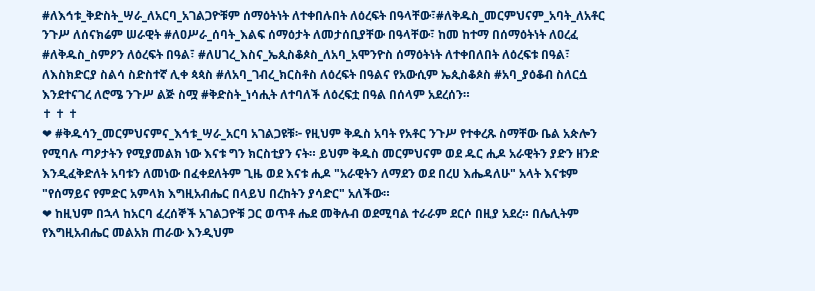#ለእኅቱ_ቅድስት_ሣራ_ለአርባ_አገልጋዮቹም ሰማዕትነት ለተቀበሉበት ለዕረፍት በዓላቸው፣#ለቅዱስ_መርምህናም_አባት_ለአቶር ንጉሥ ለሰናክሬም ሠራዊት #ለዐሥራ_ሰባት_እልፍ ሰማዕታት ለመታሰቢያቸው በዓላቸው፣ ከመ ከተማ በሰማዕትነት ለዐረፈ #ለቅዱስ_ስምዖን ለዕረፍት በዓል፣ #ለሀገረ_እስና_ኤጲስቆጶስ_ለአባ_አሞንዮስ ሰማዕትነት ለተቀበለበት ለዕረፍቱ በዓል፣ ለእስክድርያ ስልሳ ስድስተኛ ሊቀ ጳጳስ #ለአባ_ገብረ_ክርስቶስ ለዕረፍት በዓልና የአውሲም ኤጲስቆጶስ #አባ_ያዕቆብ ስለርሷ እንደተናገረ ለሮሜ ንጉሥ ልጅ ስሟ #ቅድስት_ነሳሒት ለተባለች ለዕረፍቷ በዓል በሰላም አደረሰን።
✝ ✝ ✝
❤ #ቅዱሳን_መርምህናምና_እኅቱ_ሣራ_አርባ አገልጋዩቹ፦ የዚህም ቅዱስ አባት የአቶር ንጉሥ የተቀረጹ ስማቸው ቤል አጵሎን የሚባሉ ጣዖታትን የሚያመልክ ነው እናቱ ግን ክርስቲያን ናት። ይህም ቅዱስ መርምህናም ወደ ዱር ሒዶ አራዊትን ያድን ዘንድ እንዲፈቅድለት አባቱን ለመነው በፈቀደለትም ጊዜ ወደ እናቱ ሒዶ "አራዊትን ለማደን ወደ በረሀ እሔዳለሁ" አላት እናቱም "የሰማይና የምድር አምላክ እግዚአብሔር በላይህ በረከትን ያሳድር" አለችው።
❤ ከዚህም በኋላ ከአርባ ፈረሰኞች አገልጋዮቹ ጋር ወጥቶ ሔደ መቅሉብ ወደሚባል ተራራም ደርሶ በዚያ አደረ። በሌሊትም የእግዚአብሔር መልአክ ጠራው እንዲህም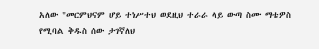አለው "መርምህናም ሆይ ተነሥተህ ወደዚህ ተራራ ላይ ውጣ ስሙ ማቴዎስ የሚባል ቅዱስ ሰው ታገኛለህ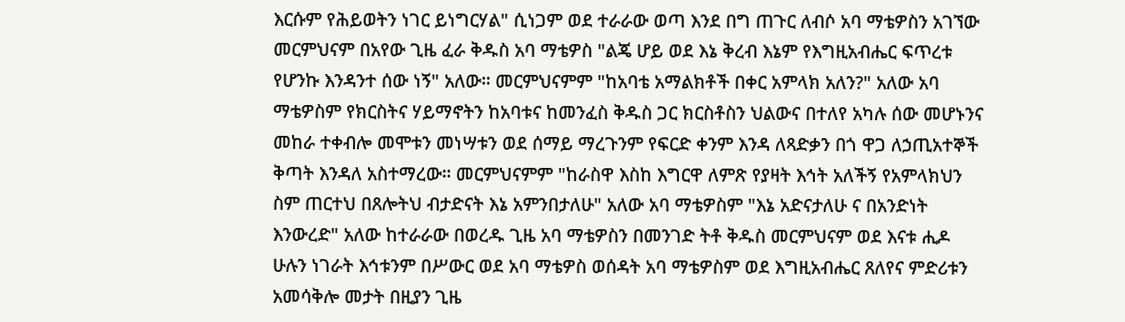እርሱም የሕይወትን ነገር ይነግርሃል" ሲነጋም ወደ ተራራው ወጣ እንደ በግ ጠጉር ለብሶ አባ ማቴዎስን አገኘው መርምህናም በአየው ጊዜ ፈራ ቅዱስ አባ ማቴዎስ "ልጄ ሆይ ወደ እኔ ቅረብ እኔም የእግዚአብሔር ፍጥረቱ የሆንኩ እንዳንተ ሰው ነኝ" አለው። መርምህናምም "ከአባቴ አማልክቶች በቀር አምላክ አለን?" አለው አባ ማቴዎስም የክርስትና ሃይማኖትን ከአባቱና ከመንፈስ ቅዱስ ጋር ክርስቶስን ህልውና በተለየ አካሉ ሰው መሆኑንና መከራ ተቀብሎ መሞቱን መነሣቱን ወደ ሰማይ ማረጉንም የፍርድ ቀንም እንዳ ለጻድቃን በጎ ዋጋ ለኃጢአተኞች ቅጣት እንዳለ አስተማረው። መርምህናምም "ከራስዋ እስከ እግርዋ ለምጽ የያዛት እኅት አለችኝ የአምላክህን ስም ጠርተህ በጸሎትህ ብታድናት እኔ አምንበታለሁ" አለው አባ ማቴዎስም "እኔ አድናታለሁ ና በአንድነት እንውረድ" አለው ከተራራው በወረዱ ጊዜ አባ ማቴዎስን በመንገድ ትቶ ቅዱስ መርምህናም ወደ እናቱ ሒዶ ሁሉን ነገራት እኅቱንም በሥውር ወደ አባ ማቴዎስ ወሰዳት አባ ማቴዎስም ወደ እግዚአብሔር ጸለየና ምድሪቱን አመሳቅሎ መታት በዚያን ጊዜ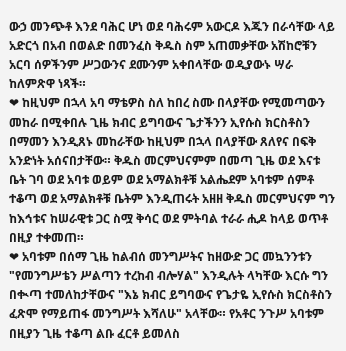ውኃ መንጭቶ እንደ ባሕር ሆነ ወደ ባሕሩም አውርዶ እጁን በራሳቸው ላይ አድርጎ በአብ በወልድ በመንፈስ ቅዱስ ስም አጠመቃቸው አሽከሮቹን አርባ ሰዎችንም ሥጋውንና ደሙንም አቀበላቸው ወዲያውኑ ሣራ ከለምጽዋ ነጻች።
❤ ከዚህም በኋላ አባ ማቴዎስ ስለ ከበረ ስሙ በላያቸው የሚመጣውን መከራ በሚቀበሉ ጊዜ ክብር ይግባውና ጌታችንን ኢየሱስ ክርስቶስን በማመን እንዲጸኑ መከራቸው ከዚህም በኋላ በላያቸው ጸለየና በፍቅ አንድነት አሰናበታቸው። ቅዱስ መርምህናምም በመጣ ጊዜ ወደ እናቱ ቤት ገባ ወደ አባቱ ወይም ወደ አማልክቶቹ አልሔደም አባቱም ሰምቶ ተቆጣ ወደ አማልክቶቹ ቤትም እንዲጠሩት አዘዘ ቅዱስ መርምህናም ግን ከእኅቱና ከሠራዊቱ ጋር ስሟ ቅሳር ወደ ምትባል ተራራ ሒዶ ከላይ ወጥቶ በዚያ ተቀመጠ።
❤ አባቱም በሰማ ጊዜ ከልብሰ መንግሥትና ከዘውድ ጋር መኳንንቱን "የመንግሥቴን ሥልጣን ተረከብ ብሎሃል" እንዲሉት ላካቸው እርሱ ግን በቊጣ ተመለከታቸውና "እኔ ክብር ይግባውና የጌታዬ ኢየሱስ ክርስቶስን ፈጽሞ የማይጠፋ መንግሥት እሻለሁ" አላቸው። የአቶር ንጉሥ አባቱም በዚያን ጊዜ ተቆጣ ልቡ ፈርቶ ይመለስ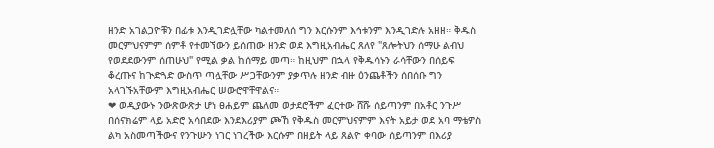ዘንድ አገልጋዮቹን በፊቱ እንዲገድሏቸው ካልተመለሰ ግን እርሱንም እኅቱንም እንዲገድሉ አዘዘ። ቅዱስ መርምህናምም ሰምቶ የተመኘውን ይሰጠው ዘንድ ወደ እግዚአብሔር ጸለየ "ጸሎትህን ሰማሁ ልብህ የወደደውንም ሰጠሁህ" የሚል ቃል ከሰማይ መጣ። ከዚህም በኋላ የቅዱሳኑን ራሳቸውን በሰይፍ ቆረጡና ከጒድጓድ ውስጥ ጣሏቸው ሥጋቸውንም ያቃጥሉ ዘንድ ብዙ ዕንጨቶችን ሰበሰቡ ግን አላገኙአቸውም እግዚአብሔር ሠውሮዋቸዋልና።
❤ ወዲያውኑ ንውጽውጽታ ሆነ ፀሐይም ጨለመ ወታደሮችም ፈርተው ሸሹ ሰይጣንም በአቶር ንጉሥ በሰናክሬም ላይ አድሮ አሳበደው እንደእሪያም ጮኸ የቅዱስ መርምህናምም እናት አይታ ወደ አባ ማቴዎስ ልካ አስመጣችውና የንጉሡን ነገር ነገረችው እርሱም በዘይት ላይ ጸልዮ ቀባው ሰይጣንም በእሪያ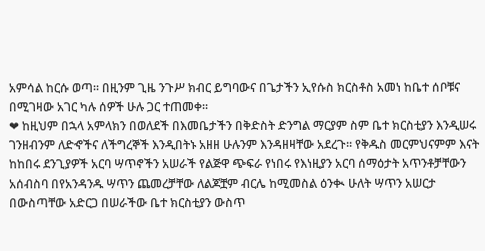አምሳል ከርሱ ወጣ። በዚንም ጊዜ ንጉሥ ክብር ይግባውና በጌታችን ኢየሱስ ክርስቶስ አመነ ከቤተ ሰቦቹና በሚገዛው አገር ካሉ ሰዎች ሁሉ ጋር ተጠመቀ።
❤ ከዚህም በኋላ አምላክን በወለደች በእመቤታችን በቅድስት ድንግል ማርያም ስም ቤተ ክርስቲያን እንዲሠሩ ገንዘብንም ለድኆችና ለችግረኞች እንዲበትኑ አዘዘ ሁሉንም እንዳዘዛቸው አደረጉ። የቅዱስ መርምህናምም እናት ከከበሩ ደንጊያዎች አርባ ሣጥኖችን አሠራች የልጅዋ ጭፍራ የነበሩ የእነዚያን አርባ ሰማዕታት አጥንቶቻቸውን አሰብስባ በየአንዳንዱ ሣጥን ጨመረቻቸው ለልጆቿም ብርሌ ከሚመስል ዕንቊ ሁለት ሣጥን አሠርታ በውስጣቸው አድርጋ በሠራችው ቤተ ክርስቲያን ውስጥ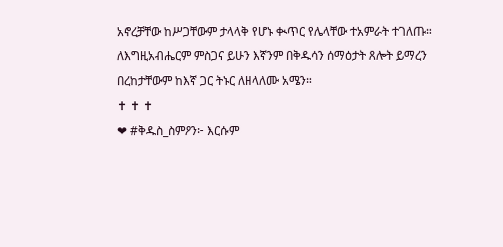አኖረቻቸው ከሥጋቸውም ታላላቅ የሆኑ ቊጥር የሌላቸው ተአምራት ተገለጡ። ለእግዚአብሔርም ምስጋና ይሁን እኛንም በቅዱሳን ሰማዕታት ጸሎት ይማረን በረከታቸውም ከእኛ ጋር ትኑር ለዘላለሙ አሜን።
✝ ✝ ✝
❤ #ቅዱስ_ስምዖን፦ እርሱም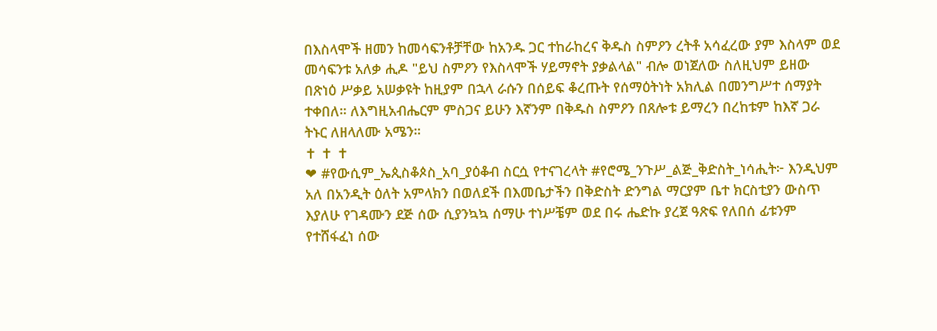በእስላሞች ዘመን ከመሳፍንቶቻቸው ከአንዱ ጋር ተከራከረና ቅዱስ ስምዖን ረትቶ አሳፈረው ያም እስላም ወደ መሳፍንቱ አለቃ ሒዶ "ይህ ስምዖን የእስላሞች ሃይማኖት ያቃልላል" ብሎ ወነጀለው ስለዚህም ይዘው በጽነዕ ሥቃይ አሠቃዩት ከዚያም በኋላ ራሱን በሰይፍ ቆረጡት የሰማዕትነት አክሊል በመንግሥተ ሰማያት ተቀበለ። ለእግዚአብሔርም ምስጋና ይሁን እኛንም በቅዱስ ስምዖን በጸሎቱ ይማረን በረከቱም ከእኛ ጋራ ትኑር ለዘላለሙ አሜን።
✝ ✝ ✝
❤ #የውሲም_ኤጲስቆጶስ_አባ_ያዕቆብ ስርሷ የተናገረላት #የሮሜ_ንጉሥ_ልጅ_ቅድስት_ነሳሒት፦ እንዲህም አለ በአንዲት ዕለት አምላክን በወለደች በእመቤታችን በቅድስት ድንግል ማርያም ቤተ ክርስቲያን ውስጥ እያለሁ የገዳሙን ደጅ ሰው ሲያንኳኳ ሰማሁ ተነሥቼም ወደ በሩ ሔድኩ ያረጀ ዓጽፍ የለበሰ ፊቱንም የተሸፋፈነ ሰው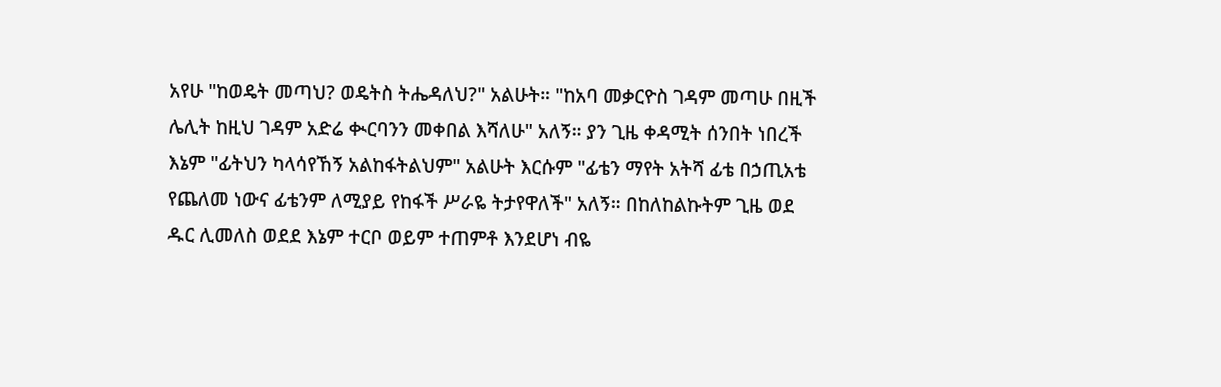አየሁ "ከወዴት መጣህ? ወዴትስ ትሔዳለህ?" አልሁት። "ከአባ መቃርዮስ ገዳም መጣሁ በዚች ሌሊት ከዚህ ገዳም አድሬ ቊርባንን መቀበል እሻለሁ" አለኝ። ያን ጊዜ ቀዳሚት ሰንበት ነበረች እኔም "ፊትህን ካላሳየኸኝ አልከፋትልህም" አልሁት እርሱም "ፊቴን ማየት አትሻ ፊቴ በኃጢአቴ የጨለመ ነውና ፊቴንም ለሚያይ የከፋች ሥራዬ ትታየዋለች" አለኝ። በከለከልኩትም ጊዜ ወደ ዱር ሊመለስ ወደደ እኔም ተርቦ ወይም ተጠምቶ እንደሆነ ብዬ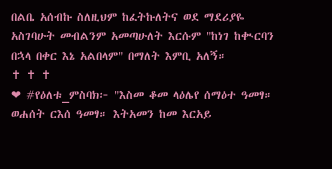በልቤ አሰብኩ ስለዚህም ከፈትኩለትና ወደ ማደሪያዬ አስገባሁት መብልንም አመጣሁለት እርሱም "ከነገ ከቊርባን በኋላ በቀር እኔ አልበላም" በማለት እምቢ አለኝ።
✝ ✝ ✝
❤ #የዕለቱ_ምስባክ፦ "እስመ ቆመ ላዕሌየ ሰማዕተ ዓመፃ። ወሐሰት ርእሰ ዓመፃ። እትአመን ከመ እርአይ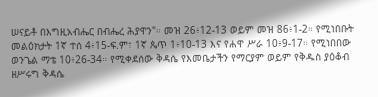ሠናይቶ በእግዚአብሔር በብሔረ ሕያዋን"። መዝ 26፥12-13 ወይም መዝ 86፥1-2። የሚነበቡት መልዕክታት 1ኛ ተሰ 4፥15-ፍ.ም፣ 1ኛ ጴጥ 1፥10-13 እና የሐዋ ሥራ 10፥9-17። የሚነበበው ወንጌል ማቴ 10፥26-34። የሚቀደሰው ቅዳሴ የእመቤታችን የማርያም ወይም የቅዱስ ያዕቆብ ዘሥሩግ ቅዳሴ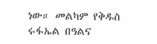ነው። መልካም የቅዱስ ሩፋኤል በዓልና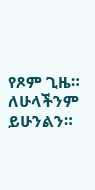የጾም ጊዜ። ለሁላችንም ይሁንልን።